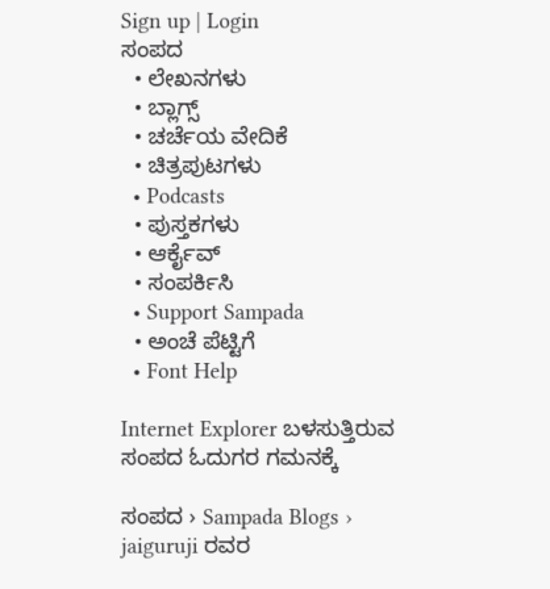Sign up | Login
ಸಂಪದ
  • ಲೇಖನಗಳು
  • ಬ್ಲಾಗ್ಸ್
  • ಚರ್ಚೆಯ ವೇದಿಕೆ
  • ಚಿತ್ರಪುಟಗಳು
  • Podcasts
  • ಪುಸ್ತಕಗಳು
  • ಆರ್ಕೈವ್
  • ಸಂಪರ್ಕಿಸಿ
  • Support Sampada
  • ಅಂಚೆ ಪೆಟ್ಟಿಗೆ
  • Font Help

Internet Explorer ಬಳಸುತ್ತಿರುವ ಸಂಪದ ಓದುಗರ ಗಮನಕ್ಕೆ

ಸಂಪದ › Sampada Blogs › jaiguruji ರವರ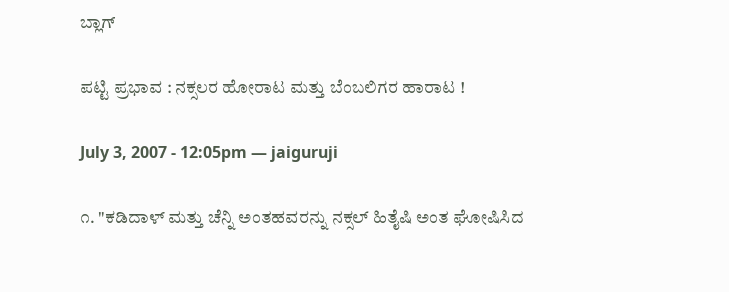ಬ್ಲಾಗ್

ಪಟ್ಟಿ ಪ್ರಭಾವ : ನಕ್ಸಲರ ಹೋರಾಟ ಮತ್ತು ಬೆಂಬಲಿಗರ ಹಾರಾಟ !

July 3, 2007 - 12:05pm — jaiguruji

೧. "ಕಡಿದಾಳ್ ಮತ್ತು ಚೆನ್ನಿ ಅಂತಹವರನ್ನು ನಕ್ಸಲ್ ಹಿತೈಷಿ ಅಂತ ಘೋಷಿಸಿದ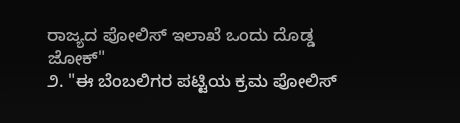ರಾಜ್ಯದ ಪೋಲಿಸ್ ಇಲಾಖೆ ಒಂದು ದೊಡ್ಡ ಜೋಕ್"
೨. "ಈ ಬೆಂಬಲಿಗರ ಪಟ್ಟಿಯ ಕ್ರಮ ಪೋಲಿಸ್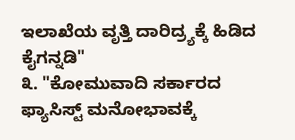ಇಲಾಖೆಯ ವೃತ್ತಿ ದಾರಿದ್ರ್ಯಕ್ಕೆ ಹಿಡಿದ ಕೈಗನ್ನಡಿ"
೩. "ಕೋಮುವಾದಿ ಸರ್ಕಾರದ ಫ್ಯಾಸಿಸ್ಟ್ ಮನೋಭಾವಕ್ಕೆ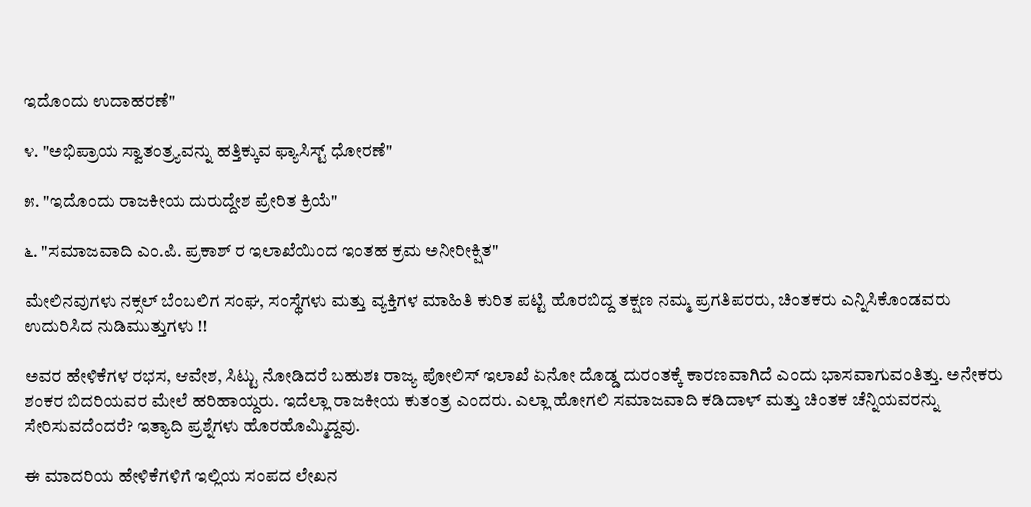ಇದೊಂದು ಉದಾಹರಣೆ"

೪. "ಅಭಿಪ್ರಾಯ ಸ್ವಾತಂತ್ರ್ಯವನ್ನು ಹತ್ತಿಕ್ಕುವ ಫ್ಯಾಸಿಸ್ಟ್ ಧೋರಣೆ"

೫. "ಇದೊಂದು ರಾಜಕೀಯ ದುರುದ್ದೇಶ ಪ್ರೇರಿತ ಕ್ರಿಯೆ"

೬. "ಸಮಾಜವಾದಿ ಎಂ.ಪಿ. ಪ್ರಕಾಶ್ ರ ಇಲಾಖೆಯಿಂದ ಇಂತಹ ಕ್ರಮ ಅನೀರೀಕ್ಷಿತ"

ಮೇಲಿನವುಗಳು ನಕ್ಸಲ್ ಬೆಂಬಲಿಗ ಸಂಘ, ಸಂಸ್ಥೆಗಳು ಮತ್ತು ವ್ಯಕ್ತಿಗಳ ಮಾಹಿತಿ ಕುರಿತ ಪಟ್ಟಿ ಹೊರಬಿದ್ದ ತಕ್ಷಣ ನಮ್ಮ ಪ್ರಗತಿಪರರು, ಚಿಂತಕರು ಎನ್ನಿಸಿಕೊಂಡವರು ಉದುರಿಸಿದ ನುಡಿಮುತ್ತುಗಳು !!

ಅವರ ಹೇಳಿಕೆಗಳ ರಭಸ, ಆವೇಶ, ಸಿಟ್ಟು ನೋಡಿದರೆ ಬಹುಶಃ ರಾಜ್ಯ ಪೋಲಿಸ್ ಇಲಾಖೆ ಏನೋ ದೊಡ್ಡ ದುರಂತಕ್ಕೆ ಕಾರಣವಾಗಿದೆ ಎಂದು ಭಾಸವಾಗುವಂತಿತ್ತು. ಅನೇಕರು ಶಂಕರ ಬಿದರಿಯವರ ಮೇಲೆ ಹರಿಹಾಯ್ದರು. ಇದೆಲ್ಲಾ ರಾಜಕೀಯ ಕುತಂತ್ರ ಎಂದರು. ಎಲ್ಲಾ ಹೋಗಲಿ ಸಮಾಜವಾದಿ ಕಡಿದಾಳ್ ಮತ್ತು ಚಿಂತಕ ಚೆನ್ನಿಯವರನ್ನು ಸೇರಿಸುವದೆಂದರೆ? ಇತ್ಯಾದಿ ಪ್ರಶ್ನೆಗಳು ಹೊರಹೊಮ್ಮಿದ್ದವು.

ಈ ಮಾದರಿಯ ಹೇಳಿಕೆಗಳಿಗೆ ಇಲ್ಲಿಯ ಸಂಪದ ಲೇಖನ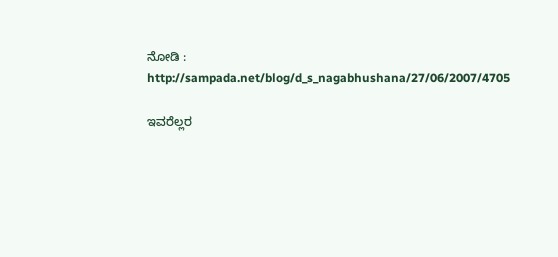ನೋಡಿ : http://sampada.net/blog/d_s_nagabhushana/27/06/2007/4705

ಇವರೆಲ್ಲರ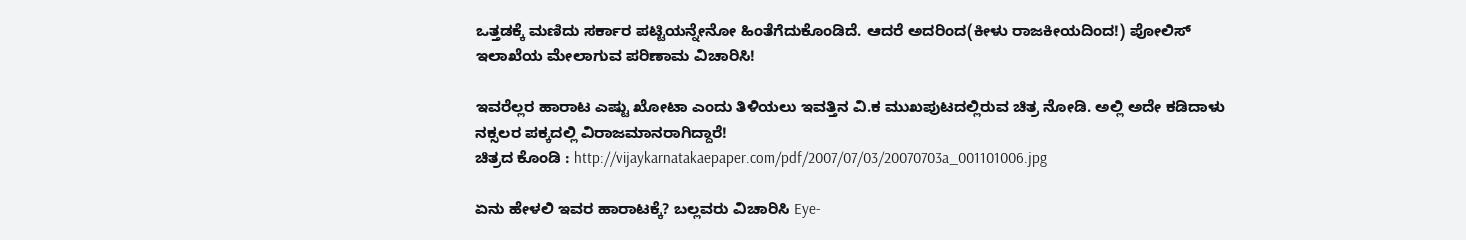ಒತ್ತಡಕ್ಕೆ ಮಣಿದು ಸರ್ಕಾರ ಪಟ್ಟಿಯನ್ನೇನೋ ಹಿಂತೆಗೆದುಕೊಂಡಿದೆ. ಆದರೆ ಅದರಿಂದ(ಕೀಳು ರಾಜಕೀಯದಿಂದ!) ಪೋಲಿಸ್ ಇಲಾಖೆಯ ಮೇಲಾಗುವ ಪರಿಣಾಮ ವಿಚಾರಿಸಿ!

ಇವರೆಲ್ಲರ ಹಾರಾಟ ಎಷ್ಟು ಖೋಟಾ ಎಂದು ತಿಳಿಯಲು ಇವತ್ತಿನ ವಿ.ಕ ಮುಖಪುಟದಲ್ಲಿರುವ ಚಿತ್ರ ನೋಡಿ. ಅಲ್ಲಿ ಅದೇ ಕಡಿದಾಳು ನಕ್ಸಲರ ಪಕ್ಕದಲ್ಲಿ ವಿರಾಜಮಾನರಾಗಿದ್ದಾರೆ!
ಚಿತ್ರದ ಕೊಂಡಿ : http://vijaykarnatakaepaper.com/pdf/2007/07/03/20070703a_001101006.jpg

ಏನು ಹೇಳಲಿ ಇವರ ಹಾರಾಟಕ್ಕೆ? ಬಲ್ಲವರು ವಿಚಾರಿಸಿ Eye-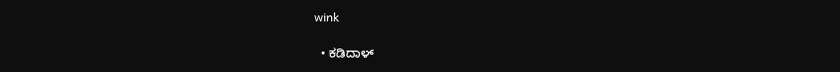wink

  • ಕಡಿದಾಳ್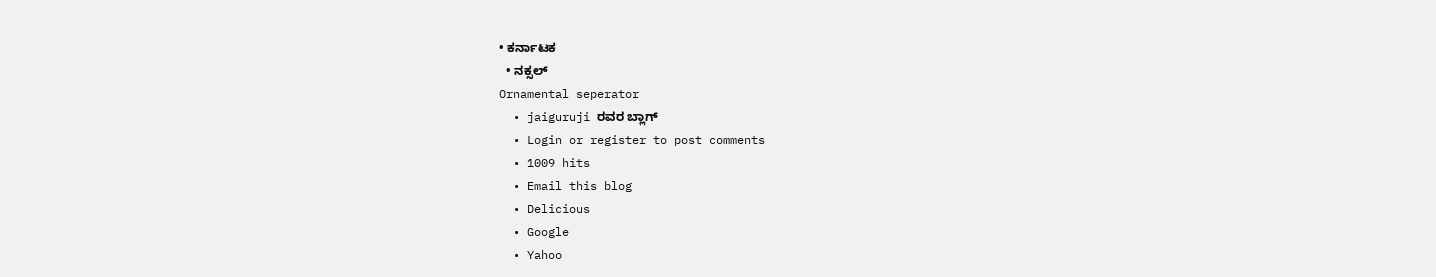• ಕರ್ನಾಟಕ
  • ನಕ್ಸಲ್
Ornamental seperator
  • jaiguruji ರವರ ಬ್ಲಾಗ್
  • Login or register to post comments
  • 1009 hits
  • Email this blog
  • Delicious
  • Google
  • Yahoo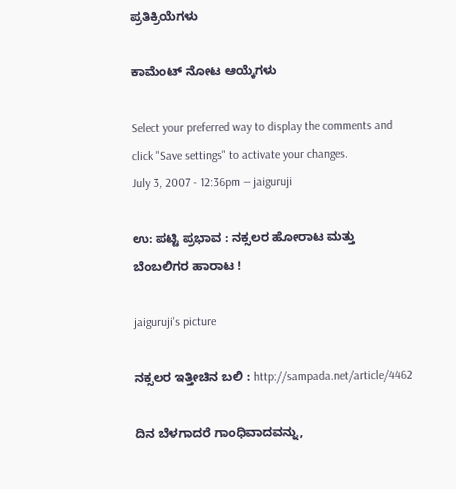ಪ್ರತಿಕ್ರಿಯೆಗಳು

ಕಾಮೆಂಟ್ ನೋಟ ಆಯ್ಕೆಗಳು

Select your preferred way to display the comments and click "Save settings" to activate your changes.
July 3, 2007 - 12:36pm — jaiguruji

ಉ: ಪಟ್ಟಿ ಪ್ರಭಾವ : ನಕ್ಸಲರ ಹೋರಾಟ ಮತ್ತು ಬೆಂಬಲಿಗರ ಹಾರಾಟ !

jaiguruji's picture

ನಕ್ಸಲರ ಇತ್ತೀಚಿನ ಬಲಿ : http://sampada.net/article/4462

ದಿನ ಬೆಳಗಾದರೆ ಗಾಂಧಿವಾದವನ್ನು,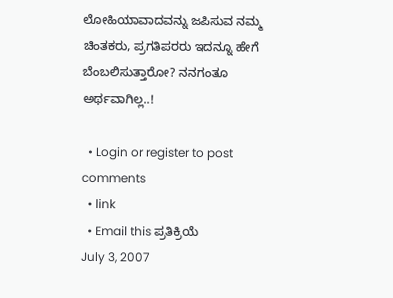ಲೋಹಿಯಾವಾದವನ್ನು ಜಪಿಸುವ ನಮ್ಮ ಚಿಂತಕರು, ಪ್ರಗತಿಪರರು ಇದನ್ನೂ ಹೇಗೆ ಬೆಂಬಲಿಸುತ್ತಾರೋ? ನನಗಂತೂ ಅರ್ಥವಾಗಿಲ್ಲ..!

  • Login or register to post comments
  • link
  • Email this ಪ್ರತಿಕ್ರಿಯೆ
July 3, 2007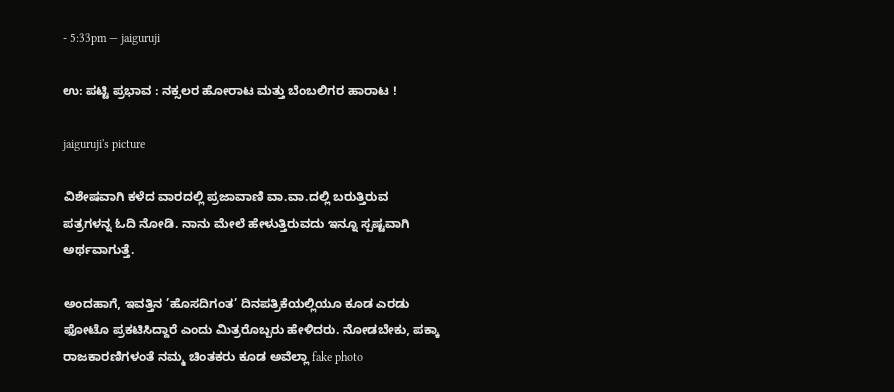- 5:33pm — jaiguruji

ಉ: ಪಟ್ಟಿ ಪ್ರಭಾವ : ನಕ್ಸಲರ ಹೋರಾಟ ಮತ್ತು ಬೆಂಬಲಿಗರ ಹಾರಾಟ !

jaiguruji's picture

ವಿಶೇಷವಾಗಿ ಕಳೆದ ವಾರದಲ್ಲಿ ಪ್ರಜಾವಾಣಿ ವಾ.ವಾ.ದಲ್ಲಿ ಬರುತ್ತಿರುವ ಪತ್ರಗಳನ್ನ ಓದಿ ನೋಡಿ. ನಾನು ಮೇಲೆ ಹೇಳುತ್ತಿರುವದು ಇನ್ನೂ ಸ್ಪಷ್ಟವಾಗಿ ಅರ್ಥವಾಗುತ್ತೆ.

ಅಂದಹಾಗೆ, ಇವತ್ತಿನ ’ಹೊಸದಿಗಂತ’ ದಿನಪತ್ರಿಕೆಯಲ್ಲಿಯೂ ಕೂಡ ಎರಡು ಫೋಟೊ ಪ್ರಕಟಿಸಿದ್ದಾರೆ ಎಂದು ಮಿತ್ರರೊಬ್ಬರು ಹೇಳಿದರು. ನೋಡಬೇಕು, ಪಕ್ಕಾ ರಾಜಕಾರಣಿಗಳಂತೆ ನಮ್ಮ ಚಿಂತಕರು ಕೂಡ ಅವೆಲ್ಲಾ fake photo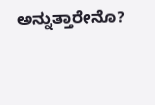ಅನ್ನುತ್ತಾರೇನೊ?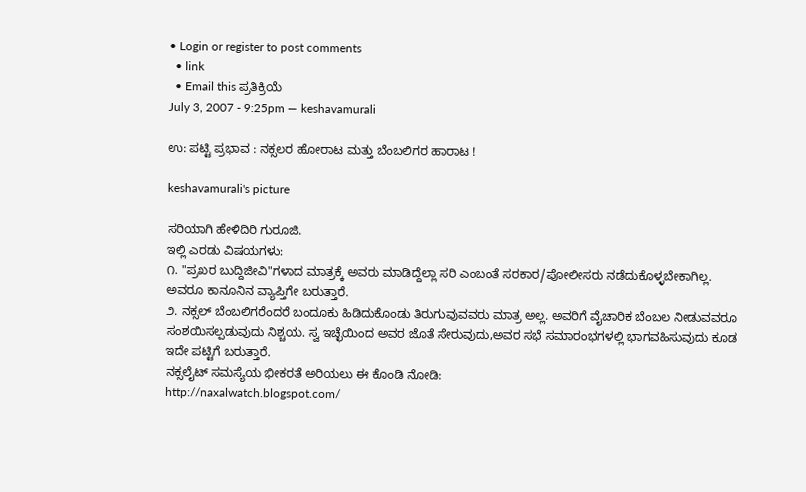• Login or register to post comments
  • link
  • Email this ಪ್ರತಿಕ್ರಿಯೆ
July 3, 2007 - 9:25pm — keshavamurali

ಉ: ಪಟ್ಟಿ ಪ್ರಭಾವ : ನಕ್ಸಲರ ಹೋರಾಟ ಮತ್ತು ಬೆಂಬಲಿಗರ ಹಾರಾಟ !

keshavamurali's picture

ಸರಿಯಾಗಿ ಹೇಳಿದಿರಿ ಗುರೂಜಿ.
ಇಲ್ಲಿ ಎರಡು ವಿಷಯಗಳು:
೧. "ಪ್ರಖರ ಬುದ್ದಿಜೀವಿ"ಗಳಾದ ಮಾತ್ರಕ್ಕೆ ಅವರು ಮಾಡಿದ್ದೆಲ್ಲಾ ಸರಿ ಎಂಬಂತೆ ಸರಕಾರ/ಪೋಲೀಸರು ನಡೆದುಕೊಳ್ಳಬೇಕಾಗಿಲ್ಲ. ಅವರೂ ಕಾನೂನಿನ ವ್ಯಾಪ್ತಿಗೇ ಬರುತ್ತಾರೆ.
೨. ನಕ್ಸಲ್ ಬೆಂಬಲಿಗರೆಂದರೆ ಬಂದೂಕು ಹಿಡಿದುಕೊಂಡು ತಿರುಗುವುವವರು ಮಾತ್ರ ಅಲ್ಲ. ಅವರಿಗೆ ವೈಚಾರಿಕ ಬೆಂಬಲ ನೀಡುವವರೂ ಸಂಶಯಿಸಲ್ಪಡುವುದು ನಿಶ್ಚಯ. ಸ್ವ ಇಚ್ಛೆಯಿಂದ ಅವರ ಜೊತೆ ಸೇರುವುದು,ಅವರ ಸಭೆ ಸಮಾರಂಭಗಳಲ್ಲಿ ಭಾಗವಹಿಸುವುದು ಕೂಡ ಇದೇ ಪಟ್ಟಿಗೆ ಬರುತ್ತಾರೆ.
ನಕ್ಸಲೈಟ್ ಸಮಸ್ಯೆಯ ಭೀಕರತೆ ಅರಿಯಲು ಈ ಕೊಂಡಿ ನೋಡಿ:
http://naxalwatch.blogspot.com/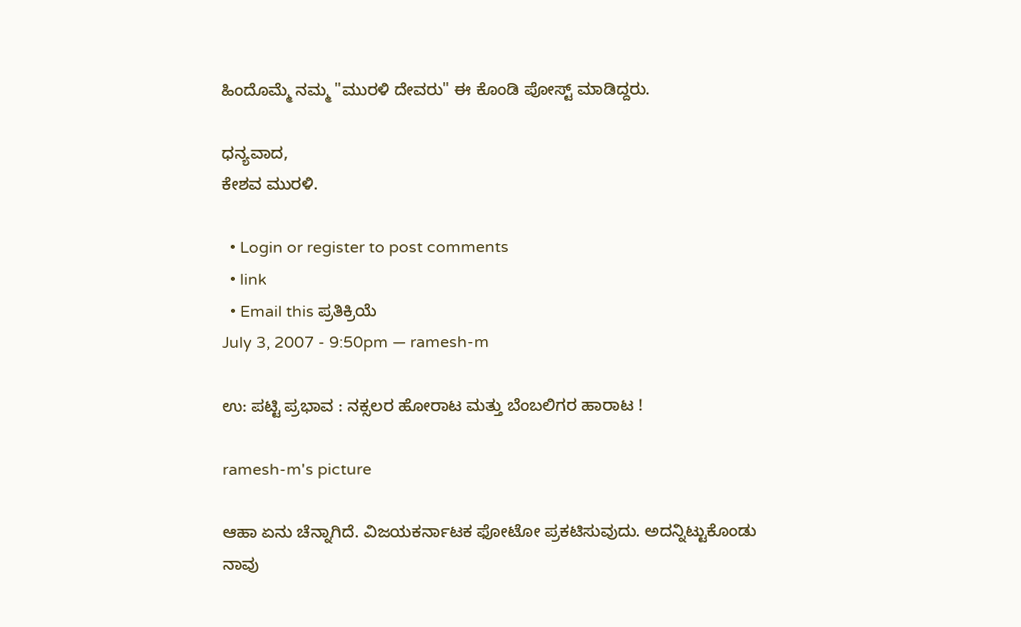ಹಿಂದೊಮ್ಮೆ ನಮ್ಮ "ಮುರಳಿ ದೇವರು" ಈ ಕೊಂಡಿ ಪೋಸ್ಟ್ ಮಾಡಿದ್ದರು.

ಧನ್ಯವಾದ,
ಕೇಶವ ಮುರಳಿ.

  • Login or register to post comments
  • link
  • Email this ಪ್ರತಿಕ್ರಿಯೆ
July 3, 2007 - 9:50pm — ramesh-m

ಉ: ಪಟ್ಟಿ ಪ್ರಭಾವ : ನಕ್ಸಲರ ಹೋರಾಟ ಮತ್ತು ಬೆಂಬಲಿಗರ ಹಾರಾಟ !

ramesh-m's picture

ಆಹಾ ಏನು ಚೆನ್ನಾಗಿದೆ. ವಿಜಯಕರ್ನಾಟಕ ಫೋಟೋ ಪ್ರಕಟಿಸುವುದು. ಅದನ್ನಿಟ್ಟುಕೊಂಡು ನಾವು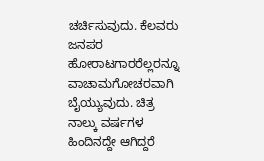ಚರ್ಚಿಸುವುದು. ಕೆಲವರು ಜನಪರ ಹೋರಾಟಗಾರರೆಲ್ಲರನ್ನೂ ವಾಚಾಮಗೋಚರವಾಗಿ ಬೈಯ್ಯುವುದು. ಚಿತ್ರ ನಾಲ್ಕು ವರ್ಷಗಳ ಹಿಂದಿನದ್ದೇ ಆಗಿದ್ದರೆ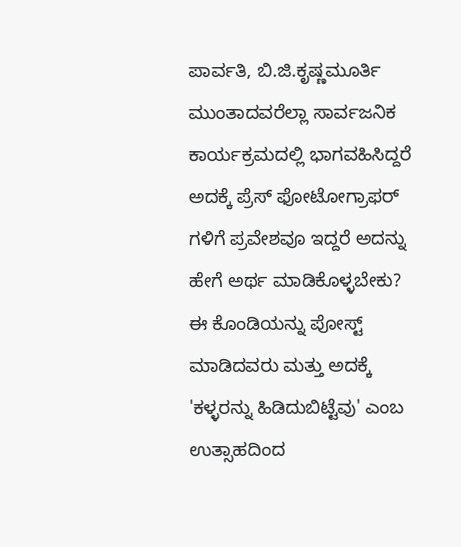ಪಾರ್ವತಿ, ಬಿ.ಜಿ.ಕೃಷ್ಣಮೂರ್ತಿ ಮುಂತಾದವರೆಲ್ಲಾ ಸಾರ್ವಜನಿಕ ಕಾರ್ಯಕ್ರಮದಲ್ಲಿ ಭಾಗವಹಿಸಿದ್ದರೆ ಅದಕ್ಕೆ ಪ್ರೆಸ್ ಫೋಟೋಗ್ರಾಫರ್ ಗಳಿಗೆ ಪ್ರವೇಶವೂ ಇದ್ದರೆ ಅದನ್ನು ಹೇಗೆ ಅರ್ಥ ಮಾಡಿಕೊಳ್ಳಬೇಕು?
ಈ ಕೊಂಡಿಯನ್ನು ಪೋಸ್ಟ್ ಮಾಡಿದವರು ಮತ್ತು ಅದಕ್ಕೆ 'ಕಳ್ಳರನ್ನು ಹಿಡಿದುಬಿಟ್ಟೆವು' ಎಂಬ ಉತ್ಸಾಹದಿಂದ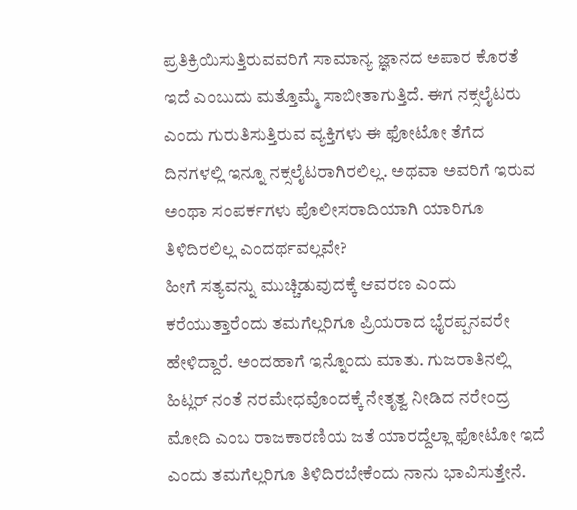ಪ್ರತಿಕ್ರಿಯಿಸುತ್ತಿರುವವರಿಗೆ ಸಾಮಾನ್ಯ ಜ್ಞಾನದ ಅಪಾರ ಕೊರತೆ ಇದೆ ಎಂಬುದು ಮತ್ತೊಮ್ಮೆ ಸಾಬೀತಾಗುತ್ತಿದೆ. ಈಗ ನಕ್ಸಲೈಟರು ಎಂದು ಗುರುತಿಸುತ್ತಿರುವ ವ್ಯಕ್ತಿಗಳು ಈ ಫೋಟೋ ತೆಗೆದ ದಿನಗಳಲ್ಲಿ ಇನ್ನೂ ನಕ್ಸಲೈಟರಾಗಿರಲಿಲ್ಲ. ಅಥವಾ ಅವರಿಗೆ ಇರುವ ಅಂಥಾ ಸಂಪರ್ಕಗಳು ಪೊಲೀಸರಾದಿಯಾಗಿ ಯಾರಿಗೂ ತಿಳಿದಿರಲಿಲ್ಲ ಎಂದರ್ಥವಲ್ಲವೇ?
ಹೀಗೆ ಸತ್ಯವನ್ನು ಮುಚ್ಚಿಡುವುದಕ್ಕೆ ಆವರಣ ಎಂದು ಕರೆಯುತ್ತಾರೆಂದು ತಮಗೆಲ್ಲರಿಗೂ ಪ್ರಿಯರಾದ ಭೈರಪ್ಪನವರೇ ಹೇಳಿದ್ದಾರೆ. ಅಂದಹಾಗೆ ಇನ್ನೊಂದು ಮಾತು. ಗುಜರಾತಿನಲ್ಲಿ ಹಿಟ್ಲರ್ ನಂತೆ ನರಮೇಧವೊಂದಕ್ಕೆ ನೇತೃತ್ವ ನೀಡಿದ ನರೇಂದ್ರ ಮೋದಿ ಎಂಬ ರಾಜಕಾರಣಿಯ ಜತೆ ಯಾರದ್ದೆಲ್ಲಾ ಫೋಟೋ ಇದೆ ಎಂದು ತಮಗೆಲ್ಲರಿಗೂ ತಿಳಿದಿರಬೇಕೆಂದು ನಾನು ಭಾವಿಸುತ್ತೇನೆ.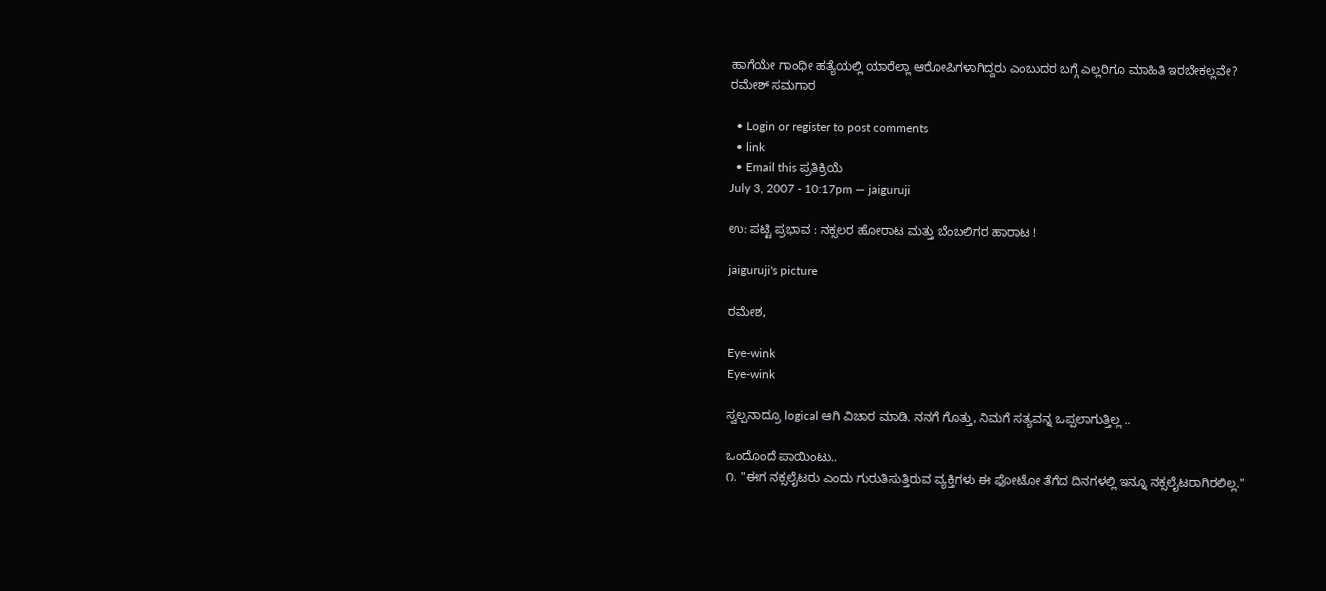ಹಾಗೆಯೇ ಗಾಂಧೀ ಹತ್ಯೆಯಲ್ಲಿ ಯಾರೆಲ್ಲಾ ಆರೋಪಿಗಳಾಗಿದ್ದರು ಎಂಬುದರ ಬಗ್ಗೆ ಎಲ್ಲರಿಗೂ ಮಾಹಿತಿ ಇರಬೇಕಲ್ಲವೇ?
ರಮೇಶ್ ಸಮಗಾರ

  • Login or register to post comments
  • link
  • Email this ಪ್ರತಿಕ್ರಿಯೆ
July 3, 2007 - 10:17pm — jaiguruji

ಉ: ಪಟ್ಟಿ ಪ್ರಭಾವ : ನಕ್ಸಲರ ಹೋರಾಟ ಮತ್ತು ಬೆಂಬಲಿಗರ ಹಾರಾಟ !

jaiguruji's picture

ರಮೇಶ,

Eye-wink
Eye-wink

ಸ್ವಲ್ಪನಾದ್ರೂ logical ಆಗಿ ವಿಚಾರ ಮಾಡಿ. ನನಗೆ ಗೊತ್ತು, ನಿಮಗೆ ಸತ್ಯವನ್ನ ಒಪ್ಪಲಾಗುತ್ತಿಲ್ಲ ..

ಒಂದೊಂದೆ ಪಾಯಿಂಟು..
೧. "ಈಗ ನಕ್ಸಲೈಟರು ಎಂದು ಗುರುತಿಸುತ್ತಿರುವ ವ್ಯಕ್ತಿಗಳು ಈ ಫೋಟೋ ತೆಗೆದ ದಿನಗಳಲ್ಲಿ ಇನ್ನೂ ನಕ್ಸಲೈಟರಾಗಿರಲಿಲ್ಲ."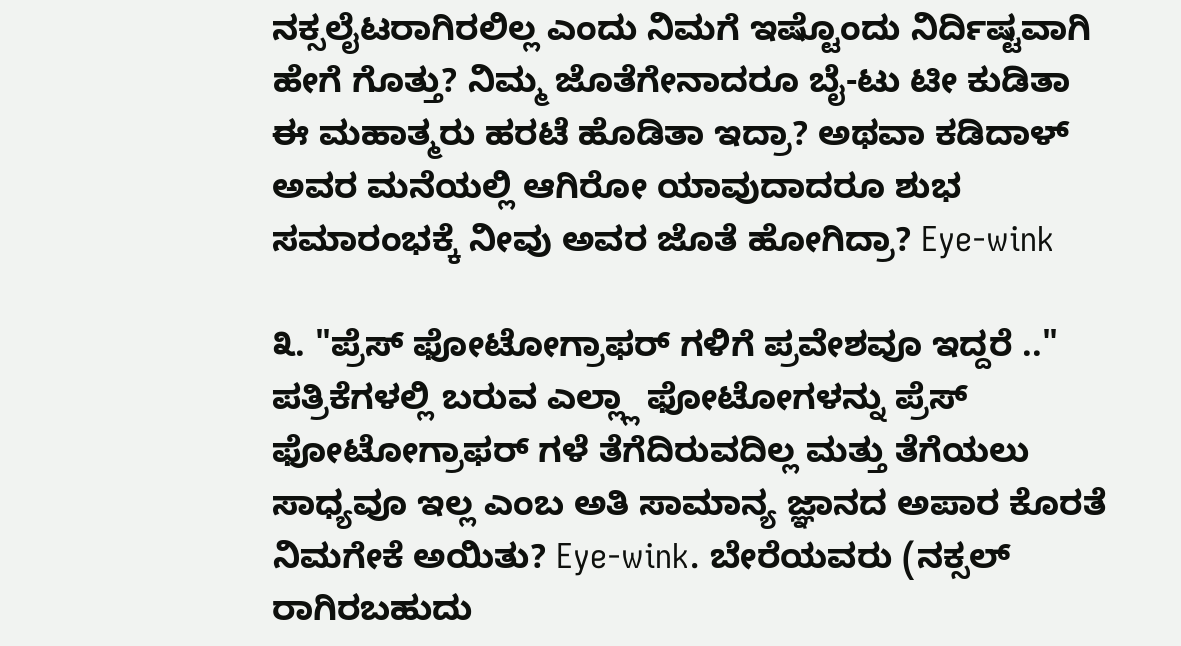ನಕ್ಸಲೈಟರಾಗಿರಲಿಲ್ಲ ಎಂದು ನಿಮಗೆ ಇಷ್ಟೊಂದು ನಿರ್ದಿಷ್ಟವಾಗಿ ಹೇಗೆ ಗೊತ್ತು? ನಿಮ್ಮ ಜೊತೆಗೇನಾದರೂ ಬೈ-ಟು ಟೀ ಕುಡಿತಾ ಈ ಮಹಾತ್ಮರು ಹರಟೆ ಹೊಡಿತಾ ಇದ್ರಾ? ಅಥವಾ ಕಡಿದಾಳ್ ಅವರ ಮನೆಯಲ್ಲಿ ಆಗಿರೋ ಯಾವುದಾದರೂ ಶುಭ ಸಮಾರಂಭಕ್ಕೆ ನೀವು ಅವರ ಜೊತೆ ಹೋಗಿದ್ರಾ? Eye-wink

೩. "ಪ್ರೆಸ್ ಫೋಟೋಗ್ರಾಫರ್ ಗಳಿಗೆ ಪ್ರವೇಶವೂ ಇದ್ದರೆ .."
ಪತ್ರಿಕೆಗಳಲ್ಲಿ ಬರುವ ಎಲ್ಲ್ಲಾ ಫೋಟೋಗಳನ್ನು ಪ್ರೆಸ್ ಫೋಟೋಗ್ರಾಫರ್ ಗಳೆ ತೆಗೆದಿರುವದಿಲ್ಲ ಮತ್ತು ತೆಗೆಯಲು ಸಾಧ್ಯವೂ ಇಲ್ಲ ಎಂಬ ಅತಿ ಸಾಮಾನ್ಯ ಜ್ಞಾನದ ಅಪಾರ ಕೊರತೆ ನಿಮಗೇಕೆ ಅಯಿತು? Eye-wink. ಬೇರೆಯವರು (ನಕ್ಸಲ್ ರಾಗಿರಬಹುದು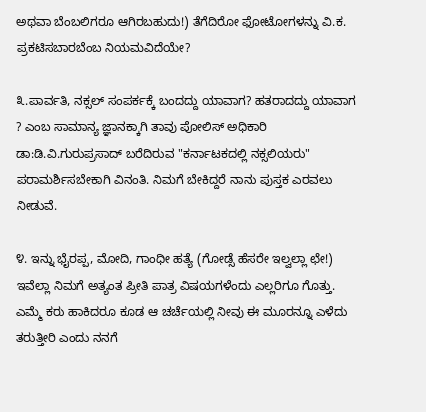ಅಥವಾ ಬೆಂಬಲಿಗರೂ ಆಗಿರಬಹುದು!) ತೆಗೆದಿರೋ ಫೋಟೋಗಳನ್ನು ವಿ.ಕ. ಪ್ರಕಟಿಸಬಾರಬೆಂಬ ನಿಯಮವಿದೆಯೇ?

೩.ಪಾರ್ವತಿ, ನಕ್ಸಲ್ ಸಂಪರ್ಕಕ್ಕೆ ಬಂದದ್ದು ಯಾವಾಗ? ಹತರಾದದ್ದು ಯಾವಾಗ ? ಎಂಬ ಸಾಮಾನ್ಯ ಜ್ಞಾನಕ್ಕಾಗಿ ತಾವು ಪೋಲಿಸ್ ಅಧಿಕಾರಿ ಡಾ:ಡಿ.ವಿ.ಗುರುಪ್ರಸಾದ್ ಬರೆದಿರುವ "ಕರ್ನಾಟಕದಲ್ಲಿ ನಕ್ಸಲಿಯರು" ಪರಾಮರ್ಶಿಸಬೇಕಾಗಿ ವಿನಂತಿ. ನಿಮಗೆ ಬೇಕಿದ್ದರೆ ನಾನು ಪುಸ್ತಕ ಎರವಲು ನೀಡುವೆ.

೪. ಇನ್ನು ಭೈರಪ್ಪ, ಮೋದಿ, ಗಾಂಧೀ ಹತ್ಯೆ (ಗೋಡ್ಸೆ ಹೆಸರೇ ಇಲ್ವಲ್ಲಾ ಛೇ!) ಇವೆಲ್ಲಾ ನಿಮಗೆ ಅತ್ಯಂತ ಪ್ರೀತಿ ಪಾತ್ರ ವಿಷಯಗಳೆಂದು ಎಲ್ಲರಿಗೂ ಗೊತ್ತು. ಎಮ್ಮೆ ಕರು ಹಾಕಿದರೂ ಕೂಡ ಆ ಚರ್ಚೆಯಲ್ಲಿ ನೀವು ಈ ಮೂರನ್ನೂ ಎಳೆದು ತರುತ್ತೀರಿ ಎಂದು ನನಗೆ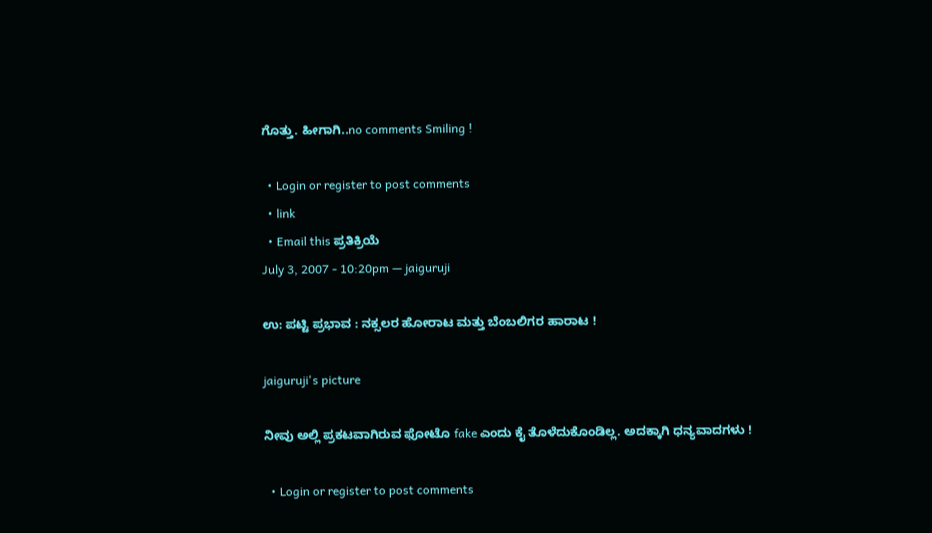ಗೊತ್ತು. ಹೀಗಾಗಿ..no comments Smiling !

  • Login or register to post comments
  • link
  • Email this ಪ್ರತಿಕ್ರಿಯೆ
July 3, 2007 - 10:20pm — jaiguruji

ಉ: ಪಟ್ಟಿ ಪ್ರಭಾವ : ನಕ್ಸಲರ ಹೋರಾಟ ಮತ್ತು ಬೆಂಬಲಿಗರ ಹಾರಾಟ !

jaiguruji's picture

ನೀವು ಅಲ್ಲಿ ಪ್ರಕಟವಾಗಿರುವ ಫೋಟೊ fake ಎಂದು ಕೈ ತೊಳೆದುಕೊಂಡಿಲ್ಲ. ಅದಕ್ಕಾಗಿ ಧನ್ಯವಾದಗಳು !

  • Login or register to post comments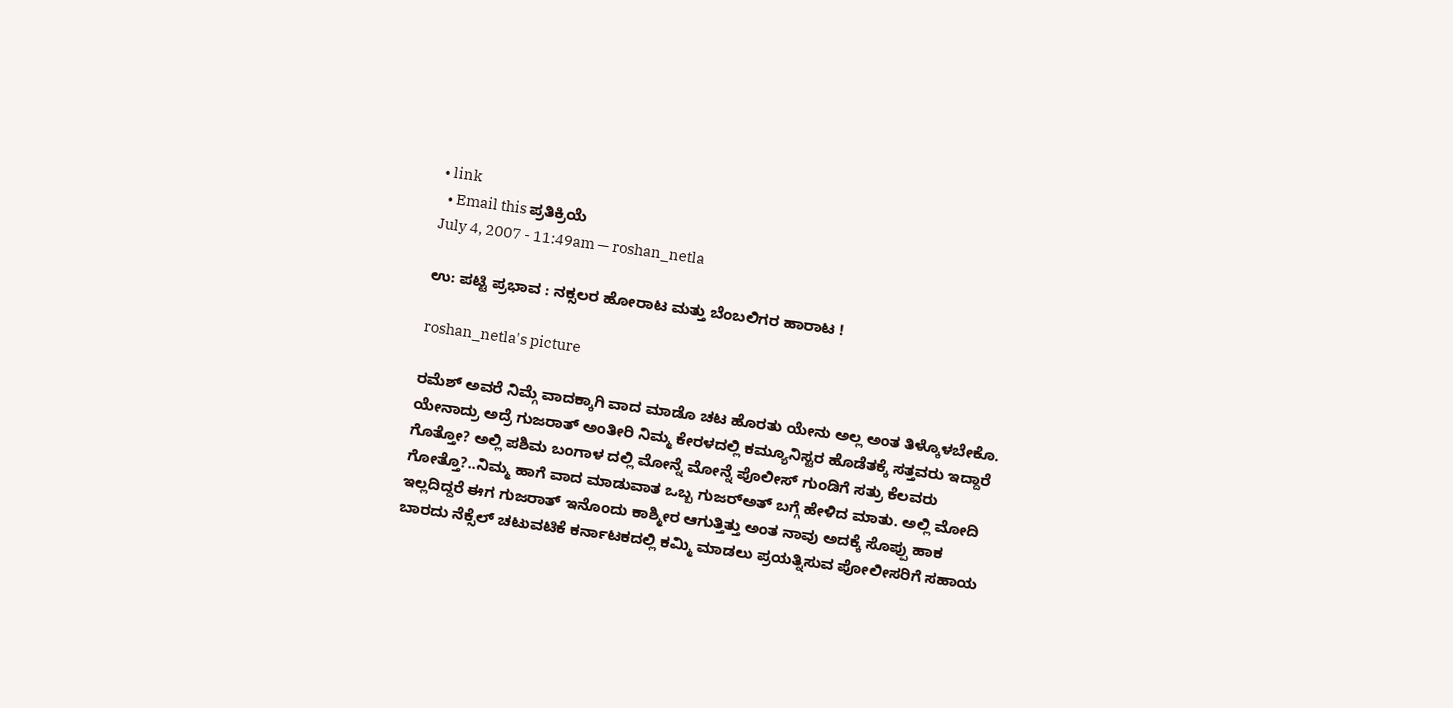• link
  • Email this ಪ್ರತಿಕ್ರಿಯೆ
July 4, 2007 - 11:49am — roshan_netla

ಉ: ಪಟ್ಟಿ ಪ್ರಭಾವ : ನಕ್ಸಲರ ಹೋರಾಟ ಮತ್ತು ಬೆಂಬಲಿಗರ ಹಾರಾಟ !

roshan_netla's picture

ರಮೆಶ್ ಅವರೆ ನಿಮ್ಗೆ ವಾದಕ್ಕಾಗಿ ವಾದ ಮಾಡೊ ಚಟ ಹೊರತು ಯೇನು ಅಲ್ಲ ಅಂತ ತಿಳ್ಕೊಳಬೇಕೊ. ಯೇನಾದ್ರು ಅದ್ರೆ ಗುಜರಾತ್ ಅಂತೀರಿ ನಿಮ್ಮ ಕೇರಳದಲ್ಲಿ ಕಮ್ಯೂನಿಸ್ಟರ ಹೊಡೆತಕ್ಕೆ ಸತ್ತವರು ಇದ್ದಾರೆ ಗೊತ್ತೋ? ಅಲ್ಲಿ ಪಶಿಮ ಬಂಗಾಳ ದಲ್ಲಿ ಮೋನ್ನೆ ಮೋನ್ನೆ ಪೊಲೀಸ್ ಗುಂಡಿಗೆ ಸತ್ರು ಕೆಲವರು ಗೋತ್ತೊ?..ನಿಮ್ಮ ಹಾಗೆ ವಾದ ಮಾಡುವಾತ ಒಬ್ಬ ಗುಜರ್‍ಅತ್ ಬಗ್ಗೆ ಹೇಳಿದ ಮಾತು. ಅಲ್ಲಿ ಮೋದಿ ಇಲ್ಲದಿದ್ದರೆ ಈಗ ಗುಜರಾತ್ ಇನೊಂದು ಕಾಶ್ಮೀರ ಆಗುತ್ತಿತ್ತು ಅಂತ ನಾವು ಅದಕ್ಕೆ ಸೊಪ್ಪು ಹಾಕ ಬಾರದು ನೆಕ್ಸೆಲ್ ಚಟುವಟಿಕೆ ಕರ್ನಾಟಕದಲ್ಲಿ ಕಮ್ಮಿ ಮಾಡಲು ಪ್ರಯತ್ನಿಸುವ ಪೋಲೀಸರಿಗೆ ಸಹಾಯ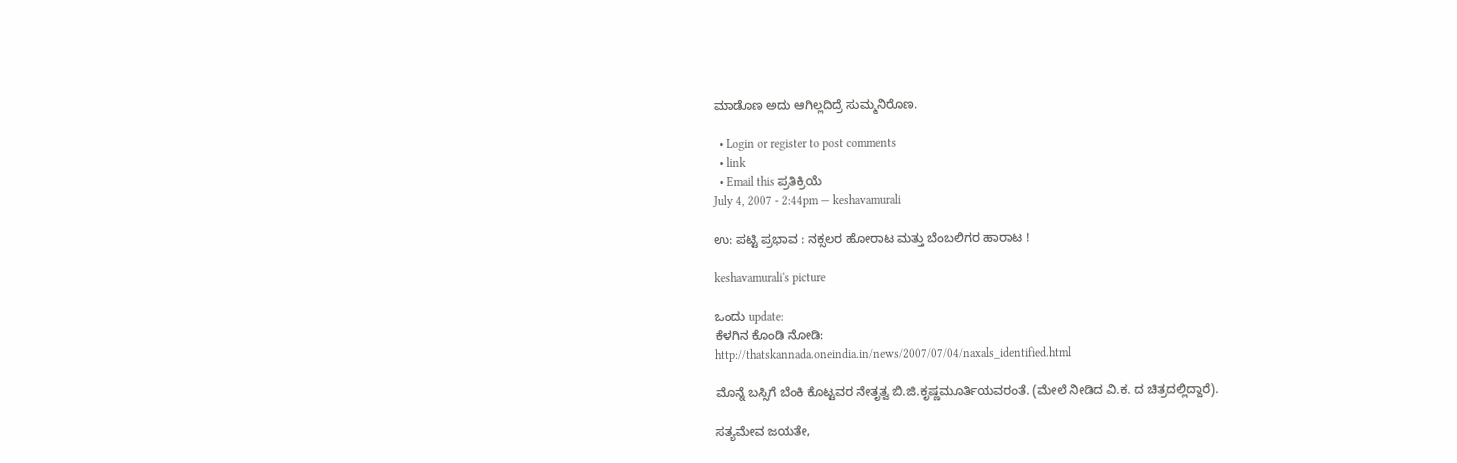ಮಾಡೊಣ ಅದು ಆಗಿಲ್ಲದಿದ್ರೆ ಸುಮ್ಮನಿರೊಣ.

  • Login or register to post comments
  • link
  • Email this ಪ್ರತಿಕ್ರಿಯೆ
July 4, 2007 - 2:44pm — keshavamurali

ಉ: ಪಟ್ಟಿ ಪ್ರಭಾವ : ನಕ್ಸಲರ ಹೋರಾಟ ಮತ್ತು ಬೆಂಬಲಿಗರ ಹಾರಾಟ !

keshavamurali's picture

ಒಂದು update:
ಕೆಳಗಿನ ಕೊಂಡಿ ನೋಡಿ:
http://thatskannada.oneindia.in/news/2007/07/04/naxals_identified.html

ಮೊನ್ನೆ ಬಸ್ಸಿಗೆ ಬೆಂಕಿ ಕೊಟ್ಟವರ ನೇತೃತ್ವ ಬಿ.ಜಿ.ಕೃಷ್ಣಮೂರ್ತಿಯವರಂತೆ. (ಮೇಲೆ ನೀಡಿದ ವಿ.ಕ. ದ ಚಿತ್ರದಲ್ಲಿದ್ದಾರೆ).

ಸತ್ಯಮೇವ ಜಯತೇ,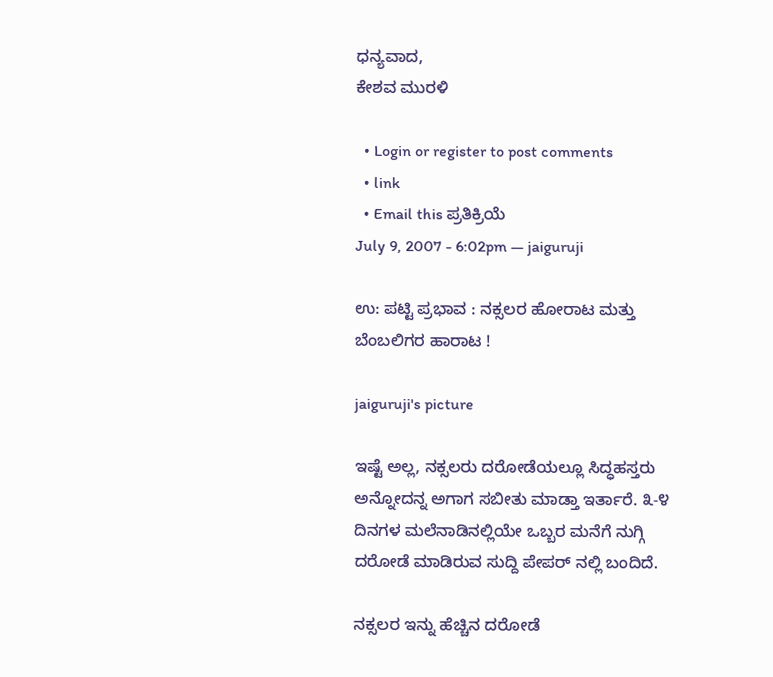ಧನ್ಯವಾದ,
ಕೇಶವ ಮುರಳಿ

  • Login or register to post comments
  • link
  • Email this ಪ್ರತಿಕ್ರಿಯೆ
July 9, 2007 - 6:02pm — jaiguruji

ಉ: ಪಟ್ಟಿ ಪ್ರಭಾವ : ನಕ್ಸಲರ ಹೋರಾಟ ಮತ್ತು ಬೆಂಬಲಿಗರ ಹಾರಾಟ !

jaiguruji's picture

ಇಷ್ಟೆ ಅಲ್ಲ, ನಕ್ಸಲರು ದರೋಡೆಯಲ್ಲೂ ಸಿದ್ಧಹಸ್ತರು ಅನ್ನೋದನ್ನ ಅಗಾಗ ಸಬೀತು ಮಾಡ್ತಾ ಇರ್ತಾರೆ. ೩-೪ ದಿನಗಳ ಮಲೆನಾಡಿನಲ್ಲಿಯೇ ಒಬ್ಬರ ಮನೆಗೆ ನುಗ್ಗಿ ದರೋಡೆ ಮಾಡಿರುವ ಸುದ್ದಿ ಪೇಪರ್ ನಲ್ಲಿ ಬಂದಿದೆ.

ನಕ್ಸಲರ ಇನ್ನು ಹೆಚ್ಚಿನ ದರೋಡೆ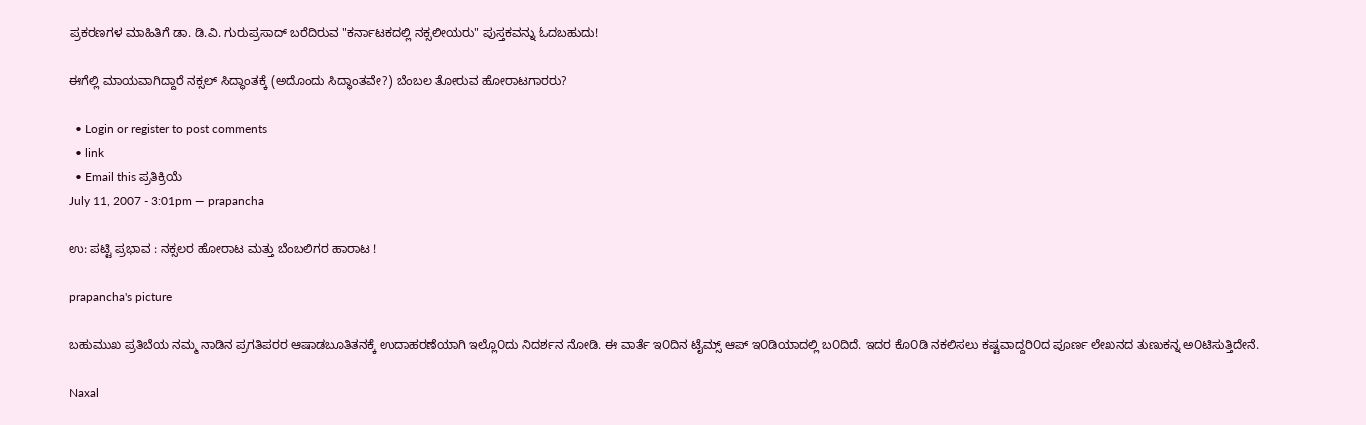ಪ್ರಕರಣಗಳ ಮಾಹಿತಿಗೆ ಡಾ. ಡಿ.ವಿ. ಗುರುಪ್ರಸಾದ್ ಬರೆದಿರುವ "ಕರ್ನಾಟಕದಲ್ಲಿ ನಕ್ಸಲೀಯರು" ಪುಸ್ತಕವನ್ನು ಓದಬಹುದು!

ಈಗೆಲ್ಲಿ ಮಾಯವಾಗಿದ್ದಾರೆ ನಕ್ಸಲ್ ಸಿದ್ಧಾಂತಕ್ಕೆ (ಅದೊಂದು ಸಿದ್ಧಾಂತವೇ?) ಬೆಂಬಲ ತೋರುವ ಹೋರಾಟಗಾರರು?

  • Login or register to post comments
  • link
  • Email this ಪ್ರತಿಕ್ರಿಯೆ
July 11, 2007 - 3:01pm — prapancha

ಉ: ಪಟ್ಟಿ ಪ್ರಭಾವ : ನಕ್ಸಲರ ಹೋರಾಟ ಮತ್ತು ಬೆಂಬಲಿಗರ ಹಾರಾಟ !

prapancha's picture

ಬಹುಮುಖ ಪ್ರತಿಬೆಯ ನಮ್ಮ ನಾಡಿನ ಪ್ರಗತಿಪರರ ಆಷಾಡಬೂತಿತನಕ್ಕೆ ಉದಾಹರಣೆಯಾಗಿ ಇಲ್ಲೊ೦ದು ನಿದರ್ಶನ ನೋಡಿ. ಈ ವಾರ್ತೆ ಇ೦ದಿನ ಟೈಮ್ಸ್ ಆಪ್ ಇ೦ಡಿಯಾದಲ್ಲಿ ಬ೦ದಿದೆ. ಇದರ ಕೊ೦ಡಿ ನಕಲಿಸಲು ಕಷ್ಟವಾದ್ದರಿ೦ದ ಪೂರ್ಣ ಲೇಖನದ ತುಣುಕನ್ನ ಅ೦ಟಿಸುತ್ತಿದೇನೆ.

Naxal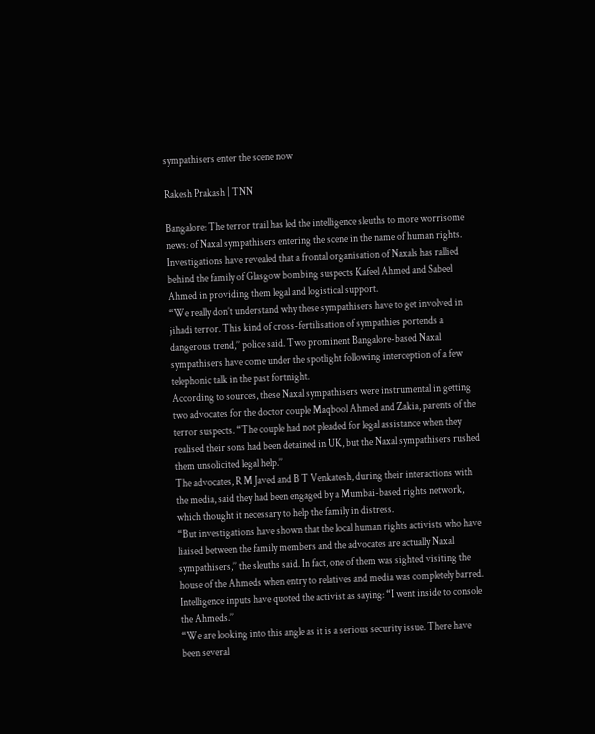sympathisers enter the scene now

Rakesh Prakash | TNN

Bangalore: The terror trail has led the intelligence sleuths to more worrisome news: of Naxal sympathisers entering the scene in the name of human rights.
Investigations have revealed that a frontal organisation of Naxals has rallied behind the family of Glasgow bombing suspects Kafeel Ahmed and Sabeel Ahmed in providing them legal and logistical support.
“We really don’t understand why these sympathisers have to get involved in jihadi terror. This kind of cross-fertilisation of sympathies portends a dangerous trend,’’ police said. Two prominent Bangalore-based Naxal sympathisers have come under the spotlight following interception of a few telephonic talk in the past fortnight.
According to sources, these Naxal sympathisers were instrumental in getting two advocates for the doctor couple Maqbool Ahmed and Zakia, parents of the terror suspects. “The couple had not pleaded for legal assistance when they realised their sons had been detained in UK, but the Naxal sympathisers rushed them unsolicited legal help.’’
The advocates, R M Javed and B T Venkatesh, during their interactions with the media, said they had been engaged by a Mumbai-based rights network, which thought it necessary to help the family in distress.
“But investigations have shown that the local human rights activists who have liaised between the family members and the advocates are actually Naxal sympathisers,’’ the sleuths said. In fact, one of them was sighted visiting the house of the Ahmeds when entry to relatives and media was completely barred. Intelligence inputs have quoted the activist as saying: “I went inside to console the Ahmeds.’’
“We are looking into this angle as it is a serious security issue. There have been several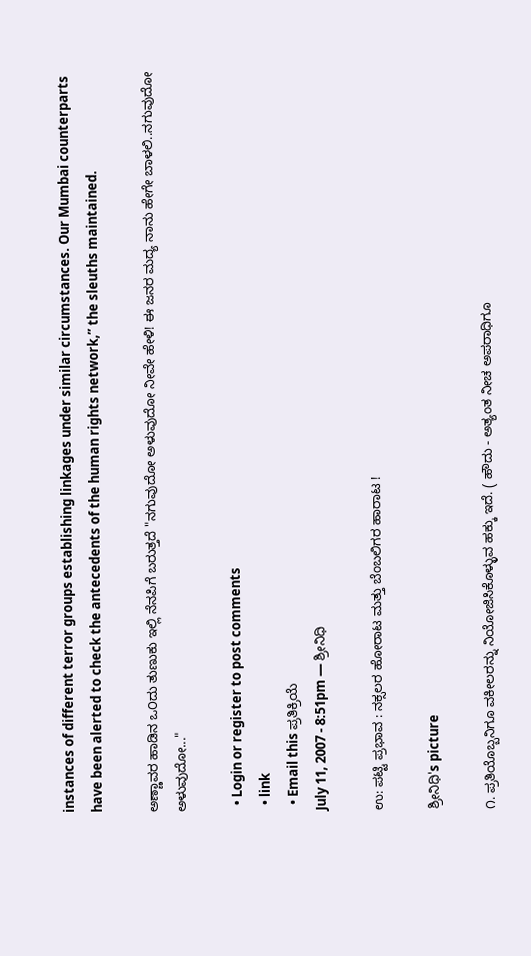instances of different terror groups establishing linkages under similar circumstances. Our Mumbai counterparts have been alerted to check the antecedents of the human rights network,’’ the sleuths maintained.

ಅಣ್ಣಾವರ ಹಾಡಿನ ಒ೦ದು ತುಣುಕು ಇಲ್ಲಿ ನೆನಪಿಗೆ ಬರುತ್ತದೆ "ನಗುವುದೋ ಅಳುವುದೋ ನೀವೇ ಹೇಳಿ! ಈ ಜನರ ಮದ್ಯ ನಾನು ಹೇಗೇ ಬಾಳಲಿ..ನಗುವುದೋ ಅಳುವುದೋ..."

  • Login or register to post comments
  • link
  • Email this ಪ್ರತಿಕ್ರಿಯೆ
July 11, 2007 - 8:51pm — ಶ್ರೀನಿಧಿ

ಉ: ಪಟ್ಟಿ ಪ್ರಭಾವ : ನಕ್ಸಲರ ಹೋರಾಟ ಮತ್ತು ಬೆಂಬಲಿಗರ ಹಾರಾಟ !

ಶ್ರೀನಿಧಿ's picture

೧. ಪ್ರತಿಯೊಬ್ಬನಿಗೂ ವಕೀಲರನ್ನು ನಿಯೋಜಿಸಿಕೊಳ್ಳುವ ಹಕ್ಕು ಇದೆ. ( ಹೌದು - ಅತ್ಯಂತ ನೀಚ ಅಪರಾಧಿಗೂ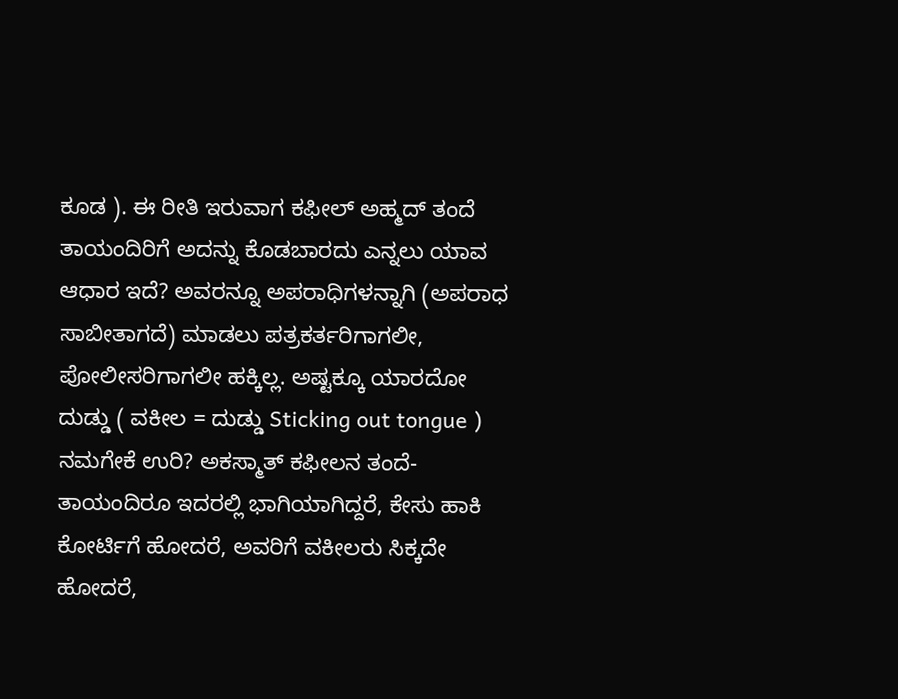ಕೂಡ ). ಈ ರೀತಿ ಇರುವಾಗ ಕಫೀಲ್ ಅಹ್ಮದ್ ತಂದೆ ತಾಯಂದಿರಿಗೆ ಅದನ್ನು ಕೊಡಬಾರದು ಎನ್ನಲು ಯಾವ ಆಧಾರ ಇದೆ? ಅವರನ್ನೂ ಅಪರಾಧಿಗಳನ್ನಾಗಿ (ಅಪರಾಧ ಸಾಬೀತಾಗದೆ) ಮಾಡಲು ಪತ್ರಕರ್ತರಿಗಾಗಲೀ, ಪೋಲೀಸರಿಗಾಗಲೀ ಹಕ್ಕಿಲ್ಲ. ಅಷ್ಟಕ್ಕೂ ಯಾರದೋ ದುಡ್ಡು ( ವಕೀಲ = ದುಡ್ಡು Sticking out tongue ) ನಮಗೇಕೆ ಉರಿ? ಅಕಸ್ಮಾತ್ ಕಫೀಲನ ತಂದೆ-ತಾಯಂದಿರೂ ಇದರಲ್ಲಿ ಭಾಗಿಯಾಗಿದ್ದರೆ, ಕೇಸು ಹಾಕಿ ಕೋರ್ಟಿಗೆ ಹೋದರೆ, ಅವರಿಗೆ ವಕೀಲರು ಸಿಕ್ಕದೇ ಹೋದರೆ,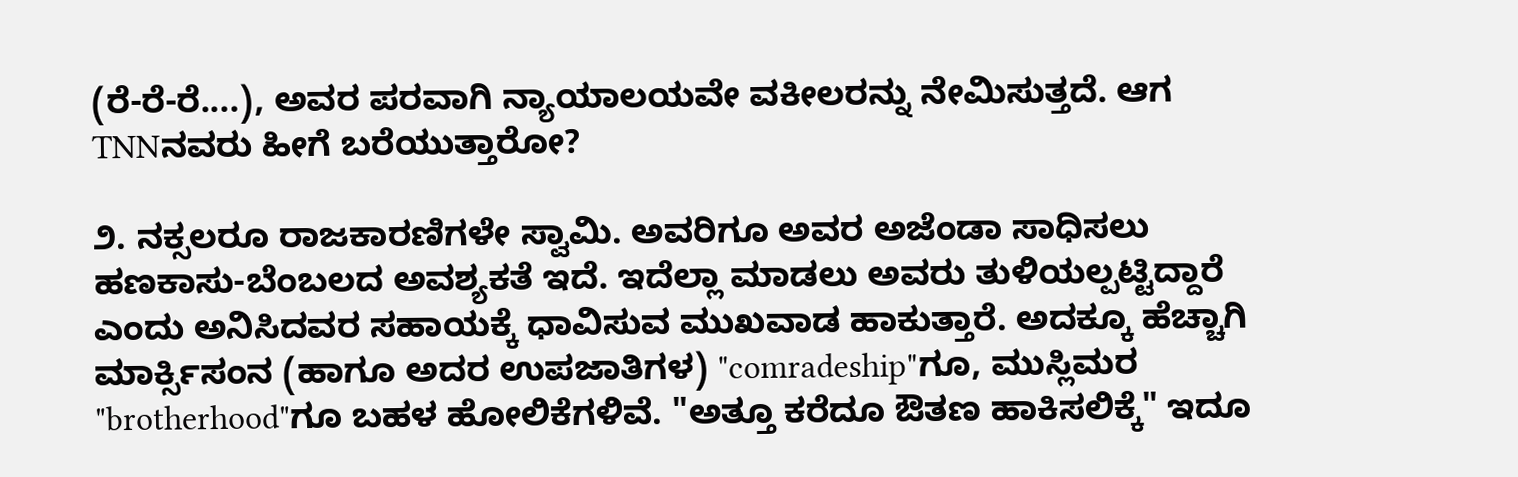(ರೆ-ರೆ-ರೆ....), ಅವರ ಪರವಾಗಿ ನ್ಯಾಯಾಲಯವೇ ವಕೀಲರನ್ನು ನೇಮಿಸುತ್ತದೆ. ಆಗ TNNನವರು ಹೀಗೆ ಬರೆಯುತ್ತಾರೋ?

೨. ನಕ್ಸಲರೂ ರಾಜಕಾರಣಿಗಳೇ ಸ್ವಾಮಿ. ಅವರಿಗೂ ಅವರ ಅಜೆಂಡಾ ಸಾಧಿಸಲು ಹಣಕಾಸು-ಬೆಂಬಲದ ಅವಶ್ಯಕತೆ ಇದೆ. ಇದೆಲ್ಲಾ ಮಾಡಲು ಅವರು ತುಳಿಯಲ್ಪಟ್ಟಿದ್ದಾರೆ ಎಂದು ಅನಿಸಿದವರ ಸಹಾಯಕ್ಕೆ ಧಾವಿಸುವ ಮುಖವಾಡ ಹಾಕುತ್ತಾರೆ. ಅದಕ್ಕೂ ಹೆಚ್ಚಾಗಿ ಮಾರ್ಕ್ಸಿಸಂನ (ಹಾಗೂ ಅದರ ಉಪಜಾತಿಗಳ) "comradeship"ಗೂ, ಮುಸ್ಲಿಮರ "brotherhood"ಗೂ ಬಹಳ ಹೋಲಿಕೆಗಳಿವೆ. "ಅತ್ತೂ ಕರೆದೂ ಔತಣ ಹಾಕಿಸಲಿಕ್ಕೆ" ಇದೂ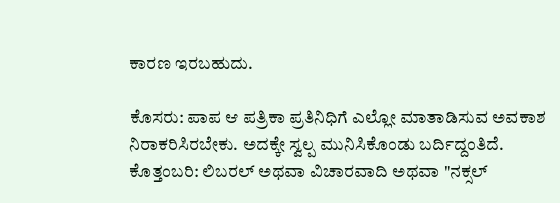ಕಾರಣ ಇರಬಹುದು.

ಕೊಸರು: ಪಾಪ ಆ ಪತ್ರಿಕಾ ಪ್ರತಿನಿಧಿಗೆ ಎಲ್ಲೋ ಮಾತಾಡಿಸುವ ಅವಕಾಶ ನಿರಾಕರಿಸಿರಬೇಕು. ಅದಕ್ಕೇ ಸ್ವಲ್ಪ ಮುನಿಸಿಕೊಂಡು ಬರ್ದಿದ್ದಂತಿದೆ.
ಕೊತ್ತಂಬರಿ: ಲಿಬರಲ್ ಅಥವಾ ವಿಚಾರವಾದಿ ಅಥವಾ "ನಕ್ಸಲ್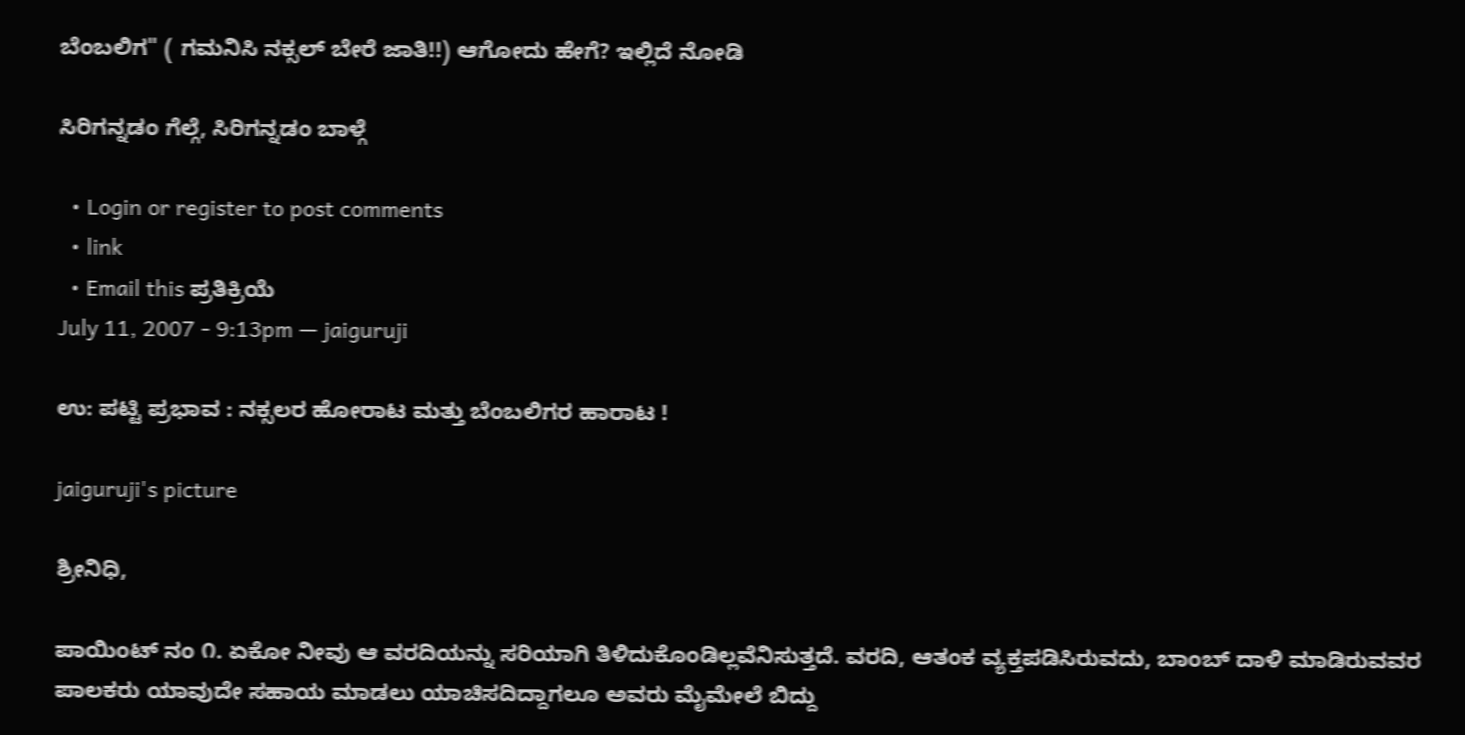ಬೆಂಬಲಿಗ" ( ಗಮನಿಸಿ ನಕ್ಸಲ್ ಬೇರೆ ಜಾತಿ!!) ಆಗೋದು ಹೇಗೆ? ಇಲ್ಲಿದೆ ನೋಡಿ

ಸಿರಿಗನ್ನಡಂ ಗೆಲ್ಗೆ, ಸಿರಿಗನ್ನಡಂ ಬಾಳ್ಗೆ

  • Login or register to post comments
  • link
  • Email this ಪ್ರತಿಕ್ರಿಯೆ
July 11, 2007 - 9:13pm — jaiguruji

ಉ: ಪಟ್ಟಿ ಪ್ರಭಾವ : ನಕ್ಸಲರ ಹೋರಾಟ ಮತ್ತು ಬೆಂಬಲಿಗರ ಹಾರಾಟ !

jaiguruji's picture

ಶ್ರೀನಿಧಿ,

ಪಾಯಿಂಟ್ ನಂ ೧. ಏಕೋ ನೀವು ಆ ವರದಿಯನ್ನು ಸರಿಯಾಗಿ ತಿಳಿದುಕೊಂಡಿಲ್ಲವೆನಿಸುತ್ತದೆ. ವರದಿ, ಆತಂಕ ವ್ಯಕ್ತಪಡಿಸಿರುವದು, ಬಾಂಬ್ ದಾಳಿ ಮಾಡಿರುವವರ ಪಾಲಕರು ಯಾವುದೇ ಸಹಾಯ ಮಾಡಲು ಯಾಚಿಸದಿದ್ದಾಗಲೂ ಅವರು ಮೈಮೇಲೆ ಬಿದ್ದು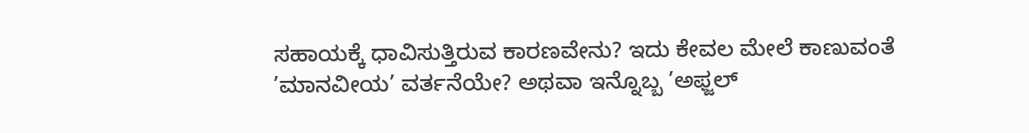ಸಹಾಯಕ್ಕೆ ಧಾವಿಸುತ್ತಿರುವ ಕಾರಣವೇನು? ಇದು ಕೇವಲ ಮೇಲೆ ಕಾಣುವಂತೆ ’ಮಾನವೀಯ’ ವರ್ತನೆಯೇ? ಅಥವಾ ಇನ್ನೊಬ್ಬ ’ಅಫ್ಜಲ್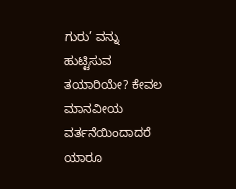ಗುರು’ ವನ್ನು ಹುಟ್ಟಿಸುವ ತಯಾರಿಯೇ? ಕೇವಲ ಮಾನವೀಯ ವರ್ತನೆಯಿಂದಾದರೆ ಯಾರೂ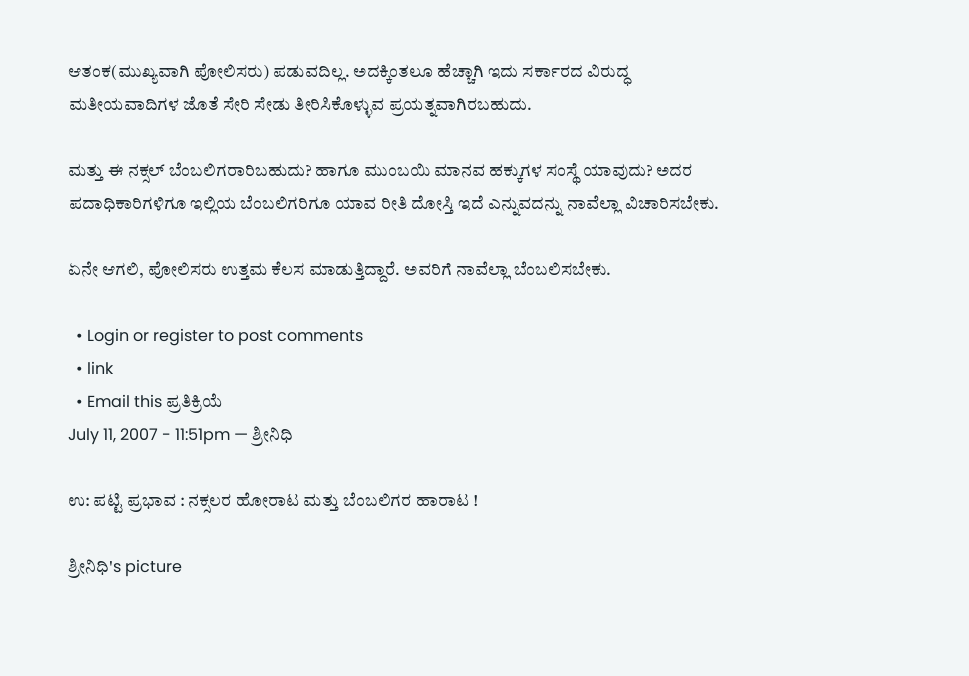ಆತಂಕ(ಮುಖ್ಯವಾಗಿ ಪೋಲಿಸರು) ಪಡುವದಿಲ್ಲ. ಅದಕ್ಕಿಂತಲೂ ಹೆಚ್ಚಾಗಿ ಇದು ಸರ್ಕಾರದ ವಿರುದ್ಧ ಮತೀಯವಾದಿಗಳ ಜೊತೆ ಸೇರಿ ಸೇಡು ತೀರಿಸಿಕೊಳ್ಳುವ ಪ್ರಯತ್ನವಾಗಿರಬಹುದು.

ಮತ್ತು ಈ ನಕ್ಸಲ್ ಬೆಂಬಲಿಗರಾರಿಬಹುದು? ಹಾಗೂ ಮುಂಬಯಿ ಮಾನವ ಹಕ್ಕುಗಳ ಸಂಸ್ಥೆ ಯಾವುದು? ಅದರ ಪದಾಧಿಕಾರಿಗಳಿಗೂ ಇಲ್ಲಿಯ ಬೆಂಬಲಿಗರಿಗೂ ಯಾವ ರೀತಿ ದೋಸ್ತಿ ಇದೆ ಎನ್ನುವದನ್ನು ನಾವೆಲ್ಲಾ ವಿಚಾರಿಸಬೇಕು.

ಏನೇ ಆಗಲಿ, ಪೋಲಿಸರು ಉತ್ತಮ ಕೆಲಸ ಮಾಡುತ್ತಿದ್ದಾರೆ. ಅವರಿಗೆ ನಾವೆಲ್ಲಾ ಬೆಂಬಲಿಸಬೇಕು.

  • Login or register to post comments
  • link
  • Email this ಪ್ರತಿಕ್ರಿಯೆ
July 11, 2007 - 11:51pm — ಶ್ರೀನಿಧಿ

ಉ: ಪಟ್ಟಿ ಪ್ರಭಾವ : ನಕ್ಸಲರ ಹೋರಾಟ ಮತ್ತು ಬೆಂಬಲಿಗರ ಹಾರಾಟ !

ಶ್ರೀನಿಧಿ's picture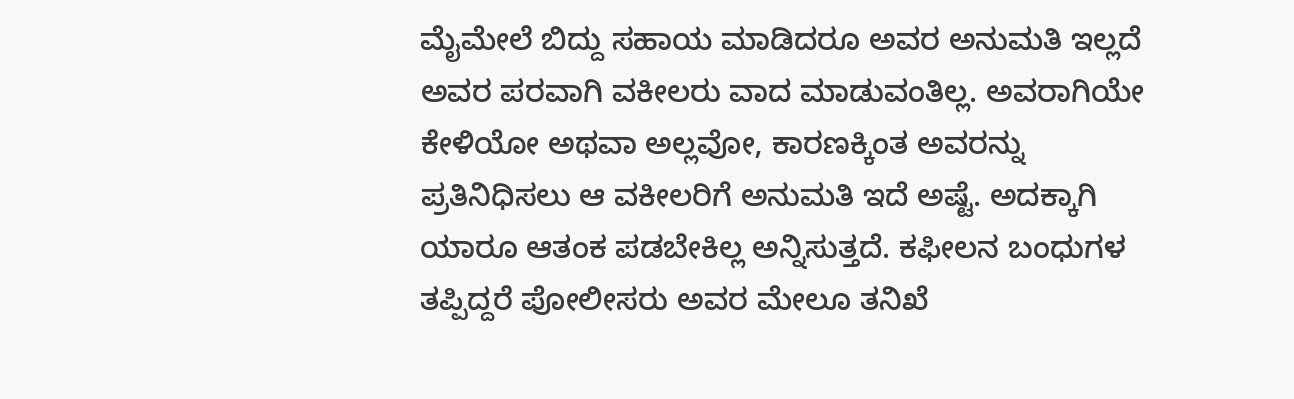ಮೈಮೇಲೆ ಬಿದ್ದು ಸಹಾಯ ಮಾಡಿದರೂ ಅವರ ಅನುಮತಿ ಇಲ್ಲದೆ ಅವರ ಪರವಾಗಿ ವಕೀಲರು ವಾದ ಮಾಡುವಂತಿಲ್ಲ. ಅವರಾಗಿಯೇ ಕೇಳಿಯೋ ಅಥವಾ ಅಲ್ಲವೋ, ಕಾರಣಕ್ಕಿಂತ ಅವರನ್ನು ಪ್ರತಿನಿಧಿಸಲು ಆ ವಕೀಲರಿಗೆ ಅನುಮತಿ ಇದೆ ಅಷ್ಟೆ. ಅದಕ್ಕಾಗಿ ಯಾರೂ ಆತಂಕ ಪಡಬೇಕಿಲ್ಲ ಅನ್ನಿಸುತ್ತದೆ. ಕಫೀಲನ ಬಂಧುಗಳ ತಪ್ಪಿದ್ದರೆ ಪೋಲೀಸರು ಅವರ ಮೇಲೂ ತನಿಖೆ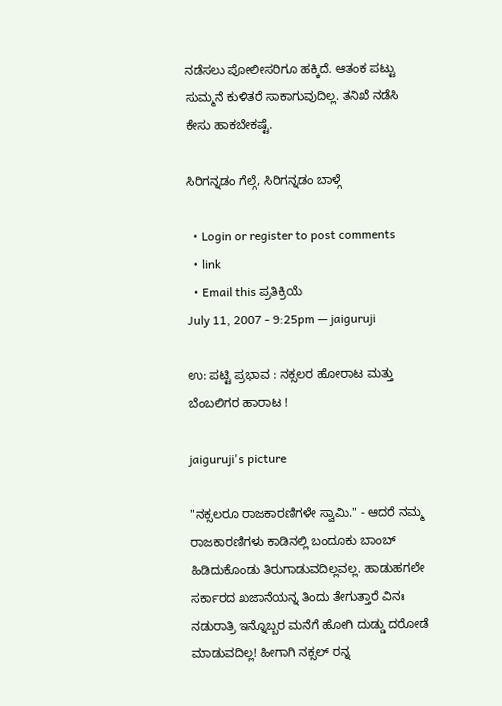ನಡೆಸಲು ಪೋಲೀಸರಿಗೂ ಹಕ್ಕಿದೆ. ಆತಂಕ ಪಟ್ಟು ಸುಮ್ಮನೆ ಕುಳಿತರೆ ಸಾಕಾಗುವುದಿಲ್ಲ. ತನಿಖೆ ನಡೆಸಿ ಕೇಸು ಹಾಕಬೇಕಷ್ಟೆ.

ಸಿರಿಗನ್ನಡಂ ಗೆಲ್ಗೆ, ಸಿರಿಗನ್ನಡಂ ಬಾಳ್ಗೆ

  • Login or register to post comments
  • link
  • Email this ಪ್ರತಿಕ್ರಿಯೆ
July 11, 2007 - 9:25pm — jaiguruji

ಉ: ಪಟ್ಟಿ ಪ್ರಭಾವ : ನಕ್ಸಲರ ಹೋರಾಟ ಮತ್ತು ಬೆಂಬಲಿಗರ ಹಾರಾಟ !

jaiguruji's picture

"ನಕ್ಸಲರೂ ರಾಜಕಾರಣಿಗಳೇ ಸ್ವಾಮಿ." - ಆದರೆ ನಮ್ಮ ರಾಜಕಾರಣಿಗಳು ಕಾಡಿನಲ್ಲಿ ಬಂದೂಕು ಬಾಂಬ್ ಹಿಡಿದುಕೊಂಡು ತಿರುಗಾಡುವದಿಲ್ಲವಲ್ಲ. ಹಾಡುಹಗಲೇ ಸರ್ಕಾರದ ಖಜಾನೆಯನ್ನ ತಿಂದು ತೇಗುತ್ತಾರೆ ವಿನಃ ನಡುರಾತ್ರಿ ಇನ್ನೊಬ್ಬರ ಮನೆಗೆ ಹೋಗಿ ದುಡ್ಡು ದರೋಡೆ ಮಾಡುವದಿಲ್ಲ! ಹೀಗಾಗಿ ನಕ್ಸಲ್ ರನ್ನ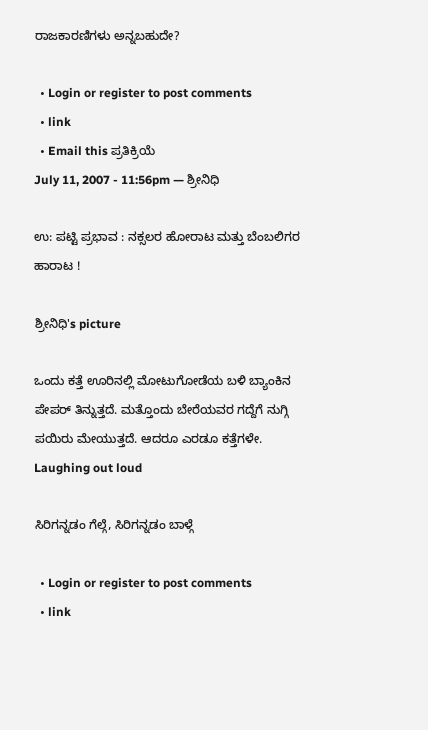ರಾಜಕಾರಣಿಗಳು ಅನ್ನಬಹುದೇ?

  • Login or register to post comments
  • link
  • Email this ಪ್ರತಿಕ್ರಿಯೆ
July 11, 2007 - 11:56pm — ಶ್ರೀನಿಧಿ

ಉ: ಪಟ್ಟಿ ಪ್ರಭಾವ : ನಕ್ಸಲರ ಹೋರಾಟ ಮತ್ತು ಬೆಂಬಲಿಗರ ಹಾರಾಟ !

ಶ್ರೀನಿಧಿ's picture

ಒಂದು ಕತ್ತೆ ಊರಿನಲ್ಲಿ ಮೋಟುಗೋಡೆಯ ಬಳಿ ಬ್ಯಾಂಕಿನ ಪೇಪರ್ ತಿನ್ನುತ್ತದೆ. ಮತ್ತೊಂದು ಬೇರೆಯವರ ಗದ್ದೆಗೆ ನುಗ್ಗಿ ಪಯಿರು ಮೇಯುತ್ತದೆ. ಆದರೂ ಎರಡೂ ಕತ್ತೆಗಳೇ. Laughing out loud

ಸಿರಿಗನ್ನಡಂ ಗೆಲ್ಗೆ, ಸಿರಿಗನ್ನಡಂ ಬಾಳ್ಗೆ

  • Login or register to post comments
  • link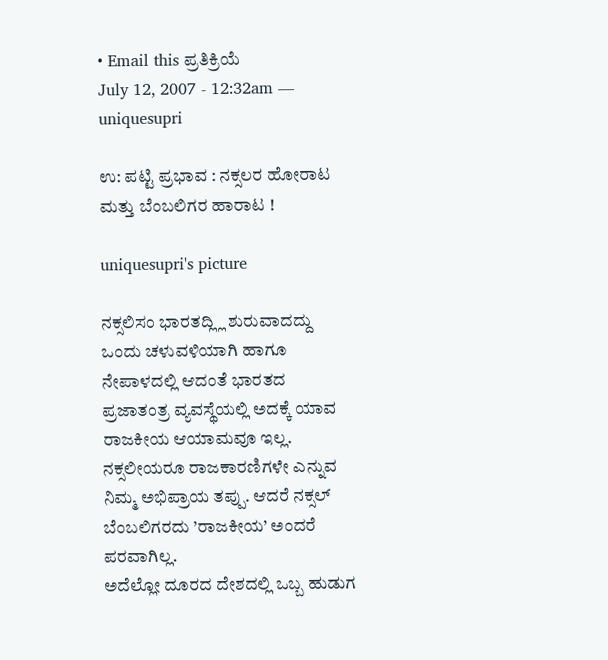• Email this ಪ್ರತಿಕ್ರಿಯೆ
July 12, 2007 - 12:32am — uniquesupri

ಉ: ಪಟ್ಟಿ ಪ್ರಭಾವ : ನಕ್ಸಲರ ಹೋರಾಟ ಮತ್ತು ಬೆಂಬಲಿಗರ ಹಾರಾಟ !

uniquesupri's picture

ನಕ್ಸಲಿಸಂ ಭಾರತದ್ಲ್ಲಿ ಶುರುವಾದದ್ದು ಒಂದು ಚಳುವಳಿಯಾಗಿ ಹಾಗೂ ನೇಪಾಳದಲ್ಲಿ ಆದಂತೆ ಭಾರತದ ಪ್ರಜಾತಂತ್ರ ವ್ಯವಸ್ಥೆಯಲ್ಲಿ ಅದಕ್ಕೆ ಯಾವ ರಾಜಕೀಯ ಆಯಾಮವೂ ಇಲ್ಲ. ನಕ್ಸಲೀಯರೂ ರಾಜಕಾರಣಿಗಳೇ ಎನ್ನುವ ನಿಮ್ಮ ಅಭಿಪ್ರಾಯ ತಪ್ಪು. ಆದರೆ ನಕ್ಸಲ್ ಬೆಂಬಲಿಗರದು ’ರಾಜಕೀಯ’ ಅಂದರೆ ಪರವಾಗಿಲ್ಲ.
ಅದೆಲ್ಲೋ ದೂರದ ದೇಶದಲ್ಲಿ ಒಬ್ಬ ಹುಡುಗ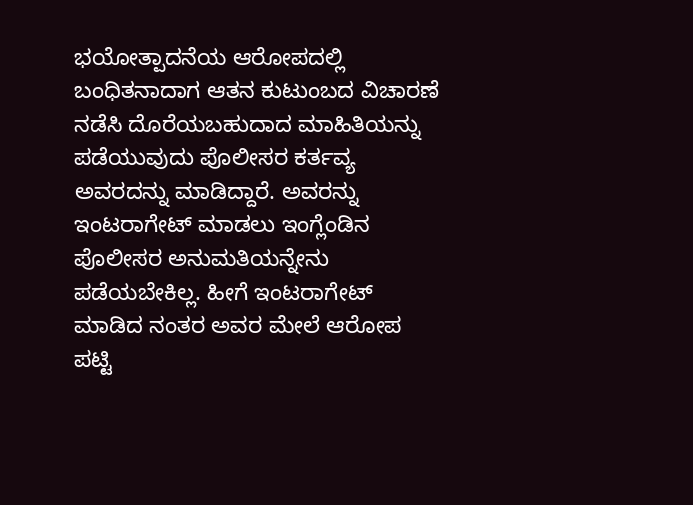ಭಯೋತ್ಪಾದನೆಯ ಆರೋಪದಲ್ಲಿ ಬಂಧಿತನಾದಾಗ ಆತನ ಕುಟುಂಬದ ವಿಚಾರಣೆ ನಡೆಸಿ ದೊರೆಯಬಹುದಾದ ಮಾಹಿತಿಯನ್ನು ಪಡೆಯುವುದು ಪೊಲೀಸರ ಕರ್ತವ್ಯ ಅವರದನ್ನು ಮಾಡಿದ್ದಾರೆ. ಅವರನ್ನು ಇಂಟರಾಗೇಟ್ ಮಾಡಲು ಇಂಗ್ಲೆಂಡಿನ ಪೊಲೀಸರ ಅನುಮತಿಯನ್ನೇನು ಪಡೆಯಬೇಕಿಲ್ಲ. ಹೀಗೆ ಇಂಟರಾಗೇಟ್ ಮಾಡಿದ ನಂತರ ಅವರ ಮೇಲೆ ಆರೋಪ ಪಟ್ಟಿ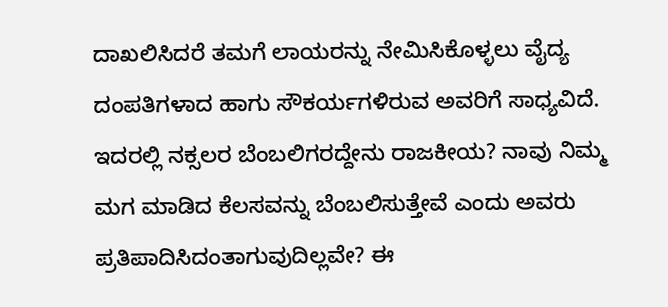ದಾಖಲಿಸಿದರೆ ತಮಗೆ ಲಾಯರನ್ನು ನೇಮಿಸಿಕೊಳ್ಳಲು ವೈದ್ಯ ದಂಪತಿಗಳಾದ ಹಾಗು ಸೌಕರ್ಯಗಳಿರುವ ಅವರಿಗೆ ಸಾಧ್ಯವಿದೆ. ಇದರಲ್ಲಿ ನಕ್ಸಲರ ಬೆಂಬಲಿಗರದ್ದೇನು ರಾಜಕೀಯ? ನಾವು ನಿಮ್ಮ ಮಗ ಮಾಡಿದ ಕೆಲಸವನ್ನು ಬೆಂಬಲಿಸುತ್ತೇವೆ ಎಂದು ಅವರು ಪ್ರತಿಪಾದಿಸಿದಂತಾಗುವುದಿಲ್ಲವೇ? ಈ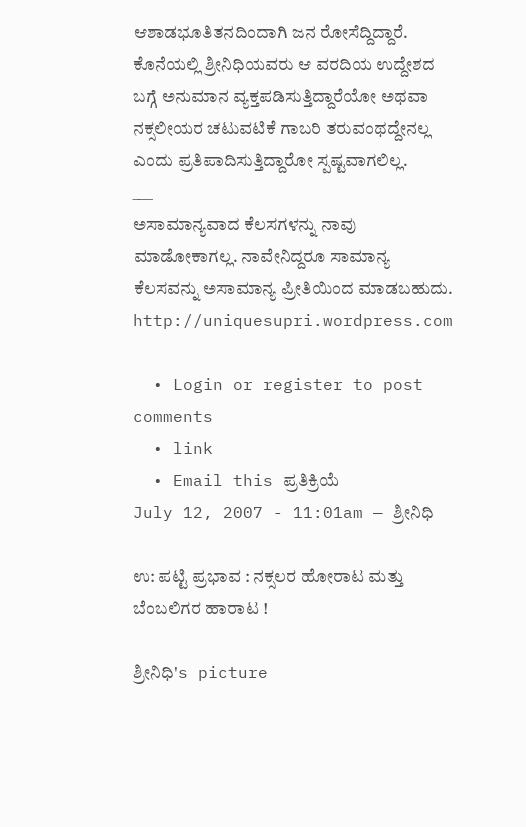ಆಶಾಡಭೂತಿತನದಿಂದಾಗಿ ಜನ ರೋಸೆದ್ದಿದ್ದಾರೆ.
ಕೊನೆಯಲ್ಲಿ ಶ್ರೀನಿಧಿಯವರು ಆ ವರದಿಯ ಉದ್ದೇಶದ ಬಗ್ಗೆ ಅನುಮಾನ ವ್ಯಕ್ತಪಡಿಸುತ್ತಿದ್ದಾರೆಯೋ ಅಥವಾ ನಕ್ಸಲೀಯರ ಚಟುವಟಿಕೆ ಗಾಬರಿ ತರುವಂಥದ್ದೇನಲ್ಲ ಎಂದು ಪ್ರತಿಪಾದಿಸುತ್ತಿದ್ದಾರೋ ಸ್ಪಷ್ಟವಾಗಲಿಲ್ಲ.
___
ಅಸಾಮಾನ್ಯವಾದ ಕೆಲಸಗಳನ್ನು ನಾವು ಮಾಡೋಕಾಗಲ್ಲ. ನಾವೇನಿದ್ದರೂ ಸಾಮಾನ್ಯ ಕೆಲಸವನ್ನು ಅಸಾಮಾನ್ಯ ಪ್ರೀತಿಯಿಂದ ಮಾಡಬಹುದು.
http://uniquesupri.wordpress.com

  • Login or register to post comments
  • link
  • Email this ಪ್ರತಿಕ್ರಿಯೆ
July 12, 2007 - 11:01am — ಶ್ರೀನಿಧಿ

ಉ: ಪಟ್ಟಿ ಪ್ರಭಾವ : ನಕ್ಸಲರ ಹೋರಾಟ ಮತ್ತು ಬೆಂಬಲಿಗರ ಹಾರಾಟ !

ಶ್ರೀನಿಧಿ's picture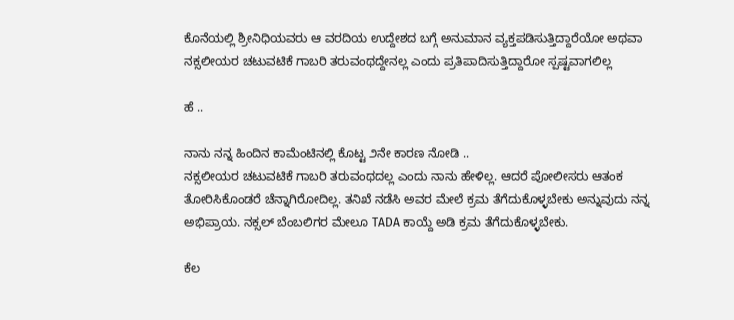ಕೊನೆಯಲ್ಲಿ ಶ್ರೀನಿಧಿಯವರು ಆ ವರದಿಯ ಉದ್ದೇಶದ ಬಗ್ಗೆ ಅನುಮಾನ ವ್ಯಕ್ತಪಡಿಸುತ್ತಿದ್ದಾರೆಯೋ ಅಥವಾ ನಕ್ಸಲೀಯರ ಚಟುವಟಿಕೆ ಗಾಬರಿ ತರುವಂಥದ್ದೇನಲ್ಲ ಎಂದು ಪ್ರತಿಪಾದಿಸುತ್ತಿದ್ದಾರೋ ಸ್ಪಷ್ಟವಾಗಲಿಲ್ಲ

ಹೆ ..

ನಾನು ನನ್ನ ಹಿಂದಿನ ಕಾಮೆಂಟಿನಲ್ಲಿ ಕೊಟ್ಟ ೨ನೇ ಕಾರಣ ನೋಡಿ ..
ನಕ್ಸಲೀಯರ ಚಟುವಟಿಕೆ ಗಾಬರಿ ತರುವಂಥದಲ್ಲ ಎಂದು ನಾನು ಹೇಳಿಲ್ಲ. ಆದರೆ ಪೋಲೀಸರು ಆತಂಕ ತೋರಿಸಿಕೊಂಡರೆ ಚೆನ್ನಾಗಿರೋದಿಲ್ಲ. ತನಿಖೆ ನಡೆಸಿ ಅವರ ಮೇಲೆ ಕ್ರಮ ತೆಗೆದುಕೊಳ್ಳಬೇಕು ಅನ್ನುವುದು ನನ್ನ ಅಭಿಪ್ರಾಯ. ನಕ್ಸಲ್ ಬೆಂಬಲಿಗರ ಮೇಲೂ TADA ಕಾಯ್ದೆ ಅಡಿ ಕ್ರಮ ತೆಗೆದುಕೊಳ್ಳಬೇಕು.

ಕೆಲ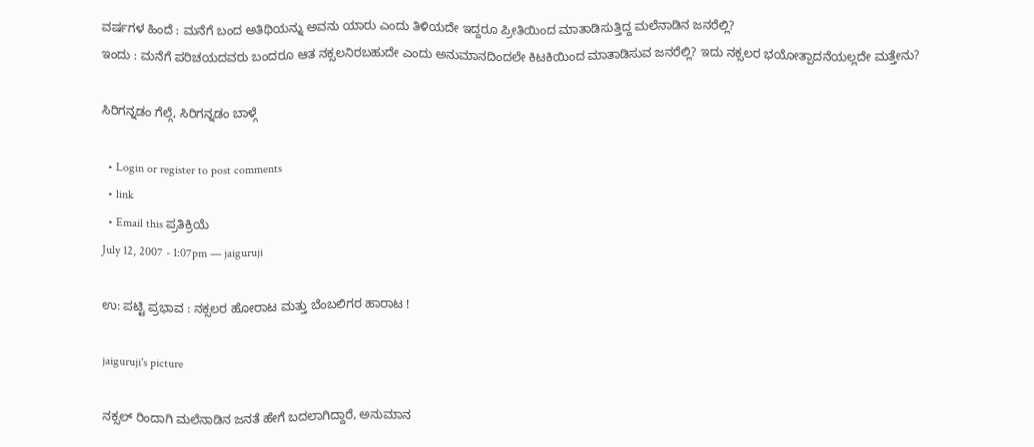ವರ್ಷಗಳ ಹಿಂದೆ : ಮನೆಗೆ ಬಂದ ಅತಿಥಿಯನ್ನು ಅವನು ಯಾರು ಎಂದು ತಿಳಿಯದೇ ಇದ್ದರೂ ಪ್ರೀತಿಯಿಂದ ಮಾತಾಡಿಸುತ್ತಿದ್ದ ಮಲೆನಾಡಿನ ಜನರೆಲ್ಲಿ?
ಇಂದು : ಮನೆಗೆ ಪರಿಚಯದವರು ಬಂದರೂ ಆತ ನಕ್ಸಲನಿರಬಹುದೇ ಎಂದು ಅನುಮಾನದಿಂದಲೇ ಕಿಟಕಿಯಿಂದ ಮಾತಾಡಿಸುವ ಜನರೆಲ್ಲಿ? ಇದು ನಕ್ಸಲರ ಭಯೋತ್ಪಾದನೆಯಲ್ಲದೇ ಮತ್ತೇನು?

ಸಿರಿಗನ್ನಡಂ ಗೆಲ್ಗೆ, ಸಿರಿಗನ್ನಡಂ ಬಾಳ್ಗೆ

  • Login or register to post comments
  • link
  • Email this ಪ್ರತಿಕ್ರಿಯೆ
July 12, 2007 - 1:07pm — jaiguruji

ಉ: ಪಟ್ಟಿ ಪ್ರಭಾವ : ನಕ್ಸಲರ ಹೋರಾಟ ಮತ್ತು ಬೆಂಬಲಿಗರ ಹಾರಾಟ !

jaiguruji's picture

ನಕ್ಸಲ್ ರಿಂದಾಗಿ ಮಲೆನಾಡಿನ ಜನತೆ ಹೇಗೆ ಬದಲಾಗಿದ್ದಾರೆ, ಅನುಮಾನ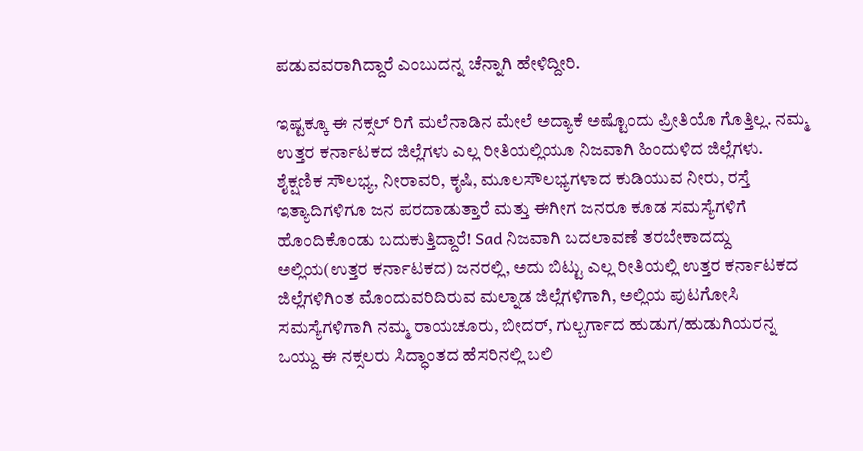ಪಡುವವರಾಗಿದ್ದಾರೆ ಎಂಬುದನ್ನ ಚೆನ್ನಾಗಿ ಹೇಳಿದ್ದೀರಿ.

ಇಷ್ಟಕ್ಕೂ ಈ ನಕ್ಸಲ್ ರಿಗೆ ಮಲೆನಾಡಿನ ಮೇಲೆ ಅದ್ಯಾಕೆ ಅಷ್ಟೊಂದು ಪ್ರೀತಿಯೊ ಗೊತ್ತಿಲ್ಲ. ನಮ್ಮ ಉತ್ತರ ಕರ್ನಾಟಕದ ಜಿಲ್ಲೆಗಳು ಎಲ್ಲ ರೀತಿಯಲ್ಲಿಯೂ ನಿಜವಾಗಿ ಹಿಂದುಳಿದ ಜಿಲ್ಲೆಗಳು. ಶೈಕ್ಷಣಿಕ ಸೌಲಭ್ಯ, ನೀರಾವರಿ, ಕೃಷಿ, ಮೂಲಸೌಲಭ್ಯಗಳಾದ ಕುಡಿಯುವ ನೀರು, ರಸ್ತೆ ಇತ್ಯಾದಿಗಳಿಗೂ ಜನ ಪರದಾಡುತ್ತಾರೆ ಮತ್ತು ಈಗೀಗ ಜನರೂ ಕೂಡ ಸಮಸ್ಯೆಗಳಿಗೆ ಹೊಂದಿಕೊಂಡು ಬದುಕುತ್ತಿದ್ದಾರೆ! Sad ನಿಜವಾಗಿ ಬದಲಾವಣೆ ತರಬೇಕಾದದ್ದು ಅಲ್ಲಿಯ(ಉತ್ತರ ಕರ್ನಾಟಕದ) ಜನರಲ್ಲಿ, ಅದು ಬಿಟ್ಟು ಎಲ್ಲ ರೀತಿಯಲ್ಲಿ ಉತ್ತರ ಕರ್ನಾಟಕದ ಜಿಲ್ಲೆಗಳಿಗಿಂತ ಮೊಂದುವರಿದಿರುವ ಮಲ್ನಾಡ ಜಿಲ್ಲೆಗಳಿಗಾಗಿ, ಅಲ್ಲಿಯ ಪುಟಗೋಸಿ ಸಮಸ್ಯೆಗಳಿಗಾಗಿ ನಮ್ಮ ರಾಯಚೂರು, ಬೀದರ್, ಗುಲ್ಬರ್ಗಾದ ಹುಡುಗ/ಹುಡುಗಿಯರನ್ನ ಒಯ್ದು ಈ ನಕ್ಸಲರು ಸಿದ್ಧಾಂತದ ಹೆಸರಿನಲ್ಲಿ ಬಲಿ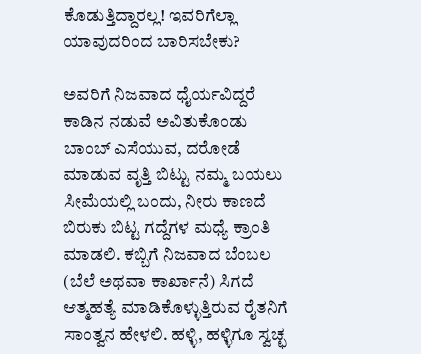ಕೊಡುತ್ತಿದ್ದಾರಲ್ಲ! ಇವರಿಗೆಲ್ಲಾ ಯಾವುದರಿಂದ ಬಾರಿಸಬೇಕು?

ಅವರಿಗೆ ನಿಜವಾದ ಧೈರ್ಯವಿದ್ದರೆ ಕಾಡಿನ ನಡುವೆ ಅವಿತುಕೊಂಡು ಬಾಂಬ್ ಎಸೆಯುವ, ದರೋಡೆ ಮಾಡುವ ವೃತ್ತಿ ಬಿಟ್ಟು ನಮ್ಮ ಬಯಲು ಸೀಮೆಯಲ್ಲಿ ಬಂದು, ನೀರು ಕಾಣದೆ ಬಿರುಕು ಬಿಟ್ಟ ಗದ್ದೆಗಳ ಮಧ್ಯೆ ಕ್ರಾಂತಿ ಮಾಡಲಿ. ಕಬ್ಬಿಗೆ ನಿಜವಾದ ಬೆಂಬಲ (ಬೆಲೆ ಅಥವಾ ಕಾರ್ಖಾನೆ) ಸಿಗದೆ ಆತ್ಮಹತ್ಯೆ ಮಾಡಿಕೊಳ್ಳುತ್ತಿರುವ ರೈತನಿಗೆ ಸಾಂತ್ವನ ಹೇಳಲಿ. ಹಳ್ಳಿ, ಹಳ್ಳಿಗೂ ಸ್ವಚ್ಛ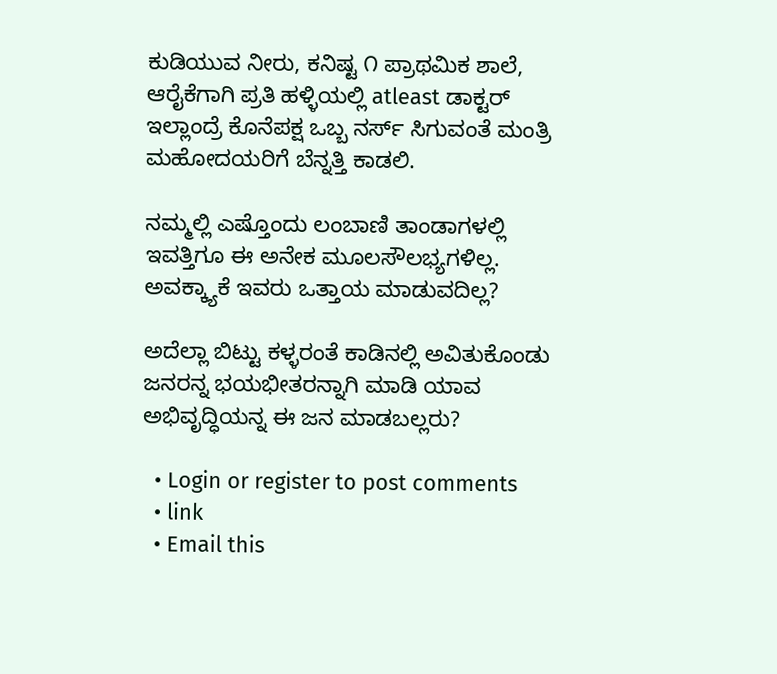ಕುಡಿಯುವ ನೀರು, ಕನಿಷ್ಟ ೧ ಪ್ರಾಥಮಿಕ ಶಾಲೆ, ಆರೈಕೆಗಾಗಿ ಪ್ರತಿ ಹಳ್ಳಿಯಲ್ಲಿ atleast ಡಾಕ್ಟರ್ ಇಲ್ಲಾಂದ್ರೆ ಕೊನೆಪಕ್ಷ ಒಬ್ಬ ನರ್ಸ್ ಸಿಗುವಂತೆ ಮಂತ್ರಿ ಮಹೋದಯರಿಗೆ ಬೆನ್ನತ್ತಿ ಕಾಡಲಿ.

ನಮ್ಮಲ್ಲಿ ಎಷ್ತೊಂದು ಲಂಬಾಣಿ ತಾಂಡಾಗಳಲ್ಲಿ ಇವತ್ತಿಗೂ ಈ ಅನೇಕ ಮೂಲಸೌಲಭ್ಯಗಳಿಲ್ಲ. ಅವಕ್ಕ್ಯಾಕೆ ಇವರು ಒತ್ತಾಯ ಮಾಡುವದಿಲ್ಲ?

ಅದೆಲ್ಲಾ ಬಿಟ್ಟು ಕಳ್ಳರಂತೆ ಕಾಡಿನಲ್ಲಿ ಅವಿತುಕೊಂಡು ಜನರನ್ನ ಭಯಭೀತರನ್ನಾಗಿ ಮಾಡಿ ಯಾವ ಅಭಿವೃದ್ಧಿಯನ್ನ ಈ ಜನ ಮಾಡಬಲ್ಲರು?

  • Login or register to post comments
  • link
  • Email this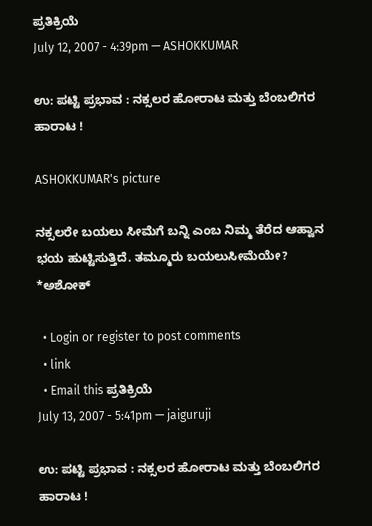ಪ್ರತಿಕ್ರಿಯೆ
July 12, 2007 - 4:39pm — ASHOKKUMAR

ಉ: ಪಟ್ಟಿ ಪ್ರಭಾವ : ನಕ್ಸಲರ ಹೋರಾಟ ಮತ್ತು ಬೆಂಬಲಿಗರ ಹಾರಾಟ !

ASHOKKUMAR's picture

ನಕ್ಸಲರೇ ಬಯಲು ಸೀಮೆಗೆ ಬನ್ನಿ ಎಂಬ ನಿಮ್ಮ ತೆರೆದ ಆಹ್ವಾನ ಭಯ ಹುಟ್ಟಿಸುತ್ತಿದೆ. ತಮ್ಮೂರು ಬಯಲುಸೀಮೆಯೇ?
*ಅಶೋಕ್

  • Login or register to post comments
  • link
  • Email this ಪ್ರತಿಕ್ರಿಯೆ
July 13, 2007 - 5:41pm — jaiguruji

ಉ: ಪಟ್ಟಿ ಪ್ರಭಾವ : ನಕ್ಸಲರ ಹೋರಾಟ ಮತ್ತು ಬೆಂಬಲಿಗರ ಹಾರಾಟ !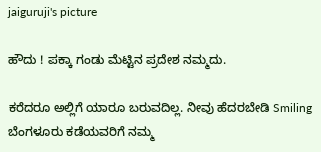jaiguruji's picture

ಹೌದು ! ಪಕ್ಕಾ ಗಂಡು ಮೆಟ್ಟಿನ ಪ್ರದೇಶ ನಮ್ಮದು.

ಕರೆದರೂ ಅಲ್ಲಿಗೆ ಯಾರೂ ಬರುವದಿಲ್ಲ. ನೀವು ಹೆದರಬೇಡಿ Smiling ಬೆಂಗಳೂರು ಕಡೆಯವರಿಗೆ ನಮ್ಮ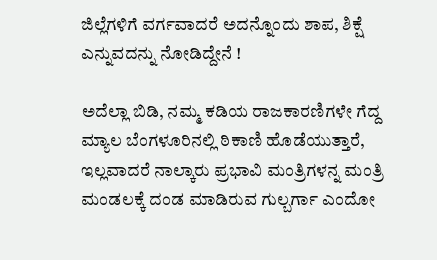ಜಿಲ್ಲೆಗಳಿಗೆ ವರ್ಗವಾದರೆ ಅದನ್ನೊಂದು ಶಾಪ, ಶಿಕ್ಷೆ ಎನ್ನುವದನ್ನು ನೋಡಿದ್ದೇನೆ !

ಅದೆಲ್ಲಾ ಬಿಡಿ, ನಮ್ಮ ಕಡಿಯ ರಾಜಕಾರಣಿಗಳೇ ಗೆದ್ದ ಮ್ಯಾಲ ಬೆಂಗಳೂರಿನಲ್ಲಿ ಠಿಕಾಣಿ ಹೊಡೆಯುತ್ತಾರೆ, ಇಲ್ಲವಾದರೆ ನಾಲ್ಕಾರು ಪ್ರಭಾವಿ ಮಂತ್ರಿಗಳನ್ನ ಮಂತ್ರಿ ಮಂಡಲಕ್ಕೆ ದಂಡ ಮಾಡಿರುವ ಗುಲ್ಬರ್ಗಾ ಎಂದೋ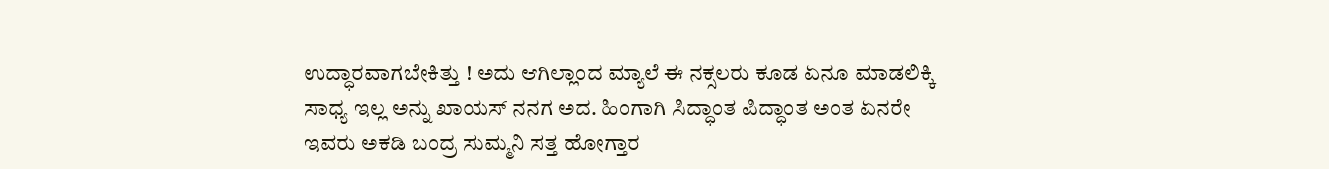ಉದ್ಧಾರವಾಗಬೇಕಿತ್ತು ! ಅದು ಆಗಿಲ್ಲಾಂದ ಮ್ಯಾಲೆ ಈ ನಕ್ಸಲರು ಕೂಡ ಏನೂ ಮಾಡಲಿಕ್ಕಿ ಸಾಧ್ಯ ಇಲ್ಲ ಅನ್ನು ಖಾಯಸ್ ನನಗ ಅದ. ಹಿಂಗಾಗಿ ಸಿದ್ಧಾಂತ ಪಿದ್ಧಾಂತ ಅಂತ ಏನರೇ ಇವರು ಅಕಡಿ ಬಂದ್ರ ಸುಮ್ಮನಿ ಸತ್ತ ಹೋಗ್ತಾರ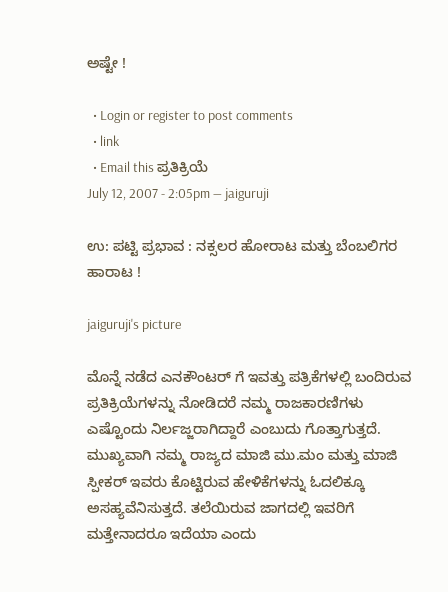ಅಷ್ಟೇ !

  • Login or register to post comments
  • link
  • Email this ಪ್ರತಿಕ್ರಿಯೆ
July 12, 2007 - 2:05pm — jaiguruji

ಉ: ಪಟ್ಟಿ ಪ್ರಭಾವ : ನಕ್ಸಲರ ಹೋರಾಟ ಮತ್ತು ಬೆಂಬಲಿಗರ ಹಾರಾಟ !

jaiguruji's picture

ಮೊನ್ನೆ ನಡೆದ ಎನಕೌಂಟರ್ ಗೆ ಇವತ್ತು ಪತ್ರಿಕೆಗಳಲ್ಲಿ ಬಂದಿರುವ ಪ್ರತಿಕ್ರಿಯೆಗಳನ್ನು ನೋಡಿದರೆ ನಮ್ಮ ರಾಜಕಾರಣಿಗಳು ಎಷ್ಟೊಂದು ನಿರ್ಲಜ್ಜರಾಗಿದ್ದಾರೆ ಎಂಬುದು ಗೊತ್ತಾಗುತ್ತದೆ. ಮುಖ್ಯವಾಗಿ ನಮ್ಮ ರಾಜ್ಯದ ಮಾಜಿ ಮು.ಮಂ ಮತ್ತು ಮಾಜಿ ಸ್ಪೀಕರ್ ಇವರು ಕೊಟ್ಟಿರುವ ಹೇಳಿಕೆಗಳನ್ನು ಓದಲಿಕ್ಕೂ ಅಸಹ್ಯವೆನಿಸುತ್ತದೆ. ತಲೆಯಿರುವ ಜಾಗದಲ್ಲಿ ಇವರಿಗೆ ಮತ್ತೇನಾದರೂ ಇದೆಯಾ ಎಂದು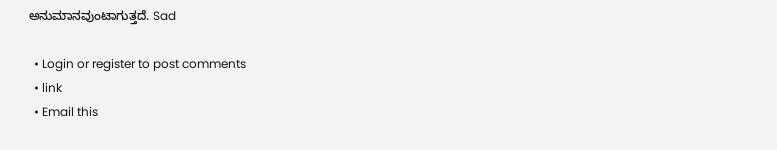ಅನುಮಾನವುಂಟಾಗುತ್ತದೆ. Sad

  • Login or register to post comments
  • link
  • Email this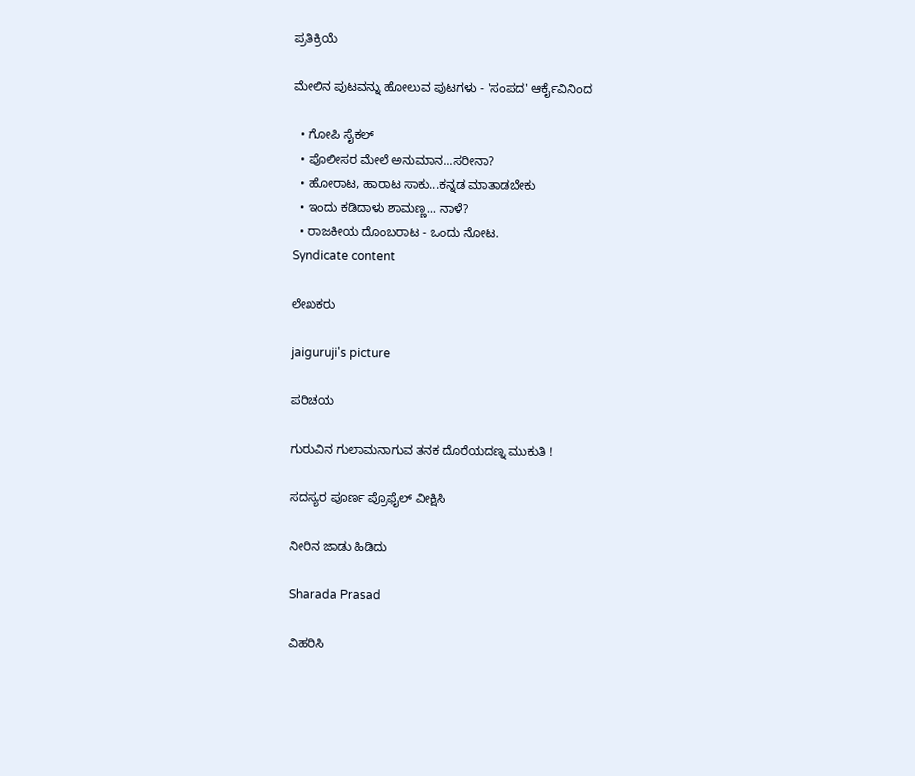ಪ್ರತಿಕ್ರಿಯೆ

ಮೇಲಿನ ಪುಟವನ್ನು ಹೋಲುವ ಪುಟಗಳು - 'ಸಂಪದ' ಆರ್ಕೈವಿನಿಂದ

  • ಗೋಪಿ ಸೈಕಲ್
  • ಪೊಲೀಸರ ಮೇಲೆ ಅನುಮಾನ...ಸರೀನಾ?
  • ಹೋರಾಟ, ಹಾರಾಟ ಸಾಕು...ಕನ್ನಡ ಮಾತಾಡಬೇಕು
  • ಇಂದು ಕಡಿದಾಳು ಶಾಮಣ್ಣ... ನಾಳೆ?
  • ರಾಜಕೀಯ ದೊಂಬರಾಟ - ಒಂದು ನೋಟ.
Syndicate content

ಲೇಖಕರು

jaiguruji's picture

ಪರಿಚಯ

ಗುರುವಿನ ಗುಲಾಮನಾಗುವ ತನಕ ದೊರೆಯದಣ್ನ ಮುಕುತಿ !

ಸದಸ್ಯರ ಪೂರ್ಣ ಪ್ರೊಫೈಲ್ ವೀಕ್ಷಿಸಿ

ನೀರಿನ ಜಾಡು ಹಿಡಿದು

Sharada Prasad

ವಿಹರಿಸಿ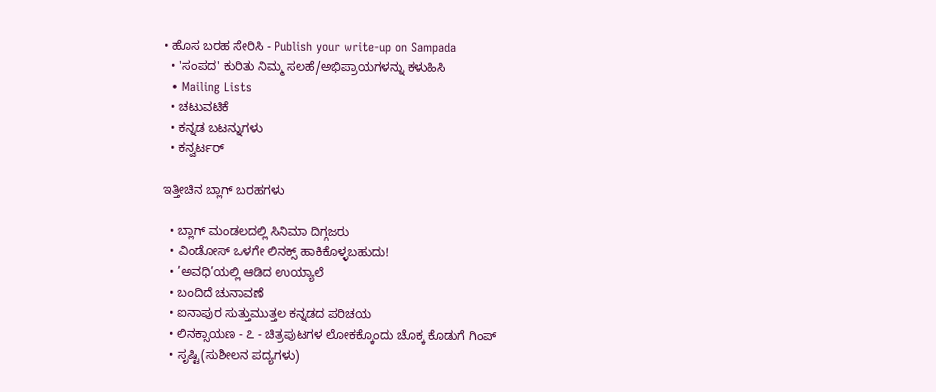• ಹೊಸ ಬರಹ ಸೇರಿಸಿ - Publish your write-up on Sampada
  • 'ಸಂಪದ' ಕುರಿತು ನಿಮ್ಮ ಸಲಹೆ/ಅಭಿಪ್ರಾಯಗಳನ್ನು ಕಳುಹಿಸಿ
  • Mailing Lists
  • ಚಟುವಟಿಕೆ
  • ಕನ್ನಡ ಬಟನ್ನುಗಳು
  • ಕನ್ವರ್ಟರ್

ಇತ್ತೀಚಿನ ಬ್ಲಾಗ್ ಬರಹಗಳು

  • ಬ್ಲಾಗ್ ಮಂಡಲದಲ್ಲಿ ಸಿನಿಮಾ ದಿಗ್ಗಜರು
  • ವಿಂಡೋಸ್ ಒಳಗೇ ಲಿನಕ್ಸ್ ಹಾಕಿಕೊಳ್ಳಬಹುದು!
  • ’ಅವಧಿ’ಯಲ್ಲಿ ಆಡಿದ ಉಯ್ಯಾಲೆ
  • ಬಂದಿದೆ ಚುನಾವಣೆ
  • ಐನಾಪುರ ಸುತ್ತುಮುತ್ತಲ ಕನ್ನಡದ ಪರಿಚಯ
  • ಲಿನಕ್ಸಾಯಣ - ೭ - ಚಿತ್ರಪುಟಗಳ ಲೋಕಕ್ಕೊಂದು ಚೊಕ್ಕ ಕೊಡುಗೆ ಗಿಂಪ್
  • ಸೃಷ್ಟಿ(ಸುಶೀಲನ ಪದ್ಯಗಳು)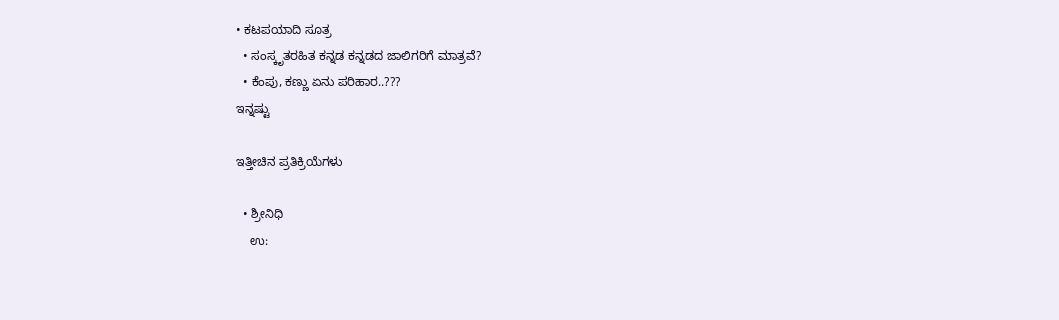• ಕಟಪಯಾದಿ ಸೂತ್ರ
  • ಸಂಸ್ಕೃತರಹಿತ ಕನ್ನಡ ಕನ್ನಡದ ಜಾಲಿಗರಿಗೆ ಮಾತ್ರವೆ?
  • ಕೆಂಪು, ಕಣ್ಣು ಏನು ಪರಿಹಾರ..???
ಇನ್ನಷ್ಟು

ಇತ್ತೀಚಿನ ಪ್ರತಿಕ್ರಿಯೆಗಳು

  • ಶ್ರೀನಿಧಿ
    ಉ: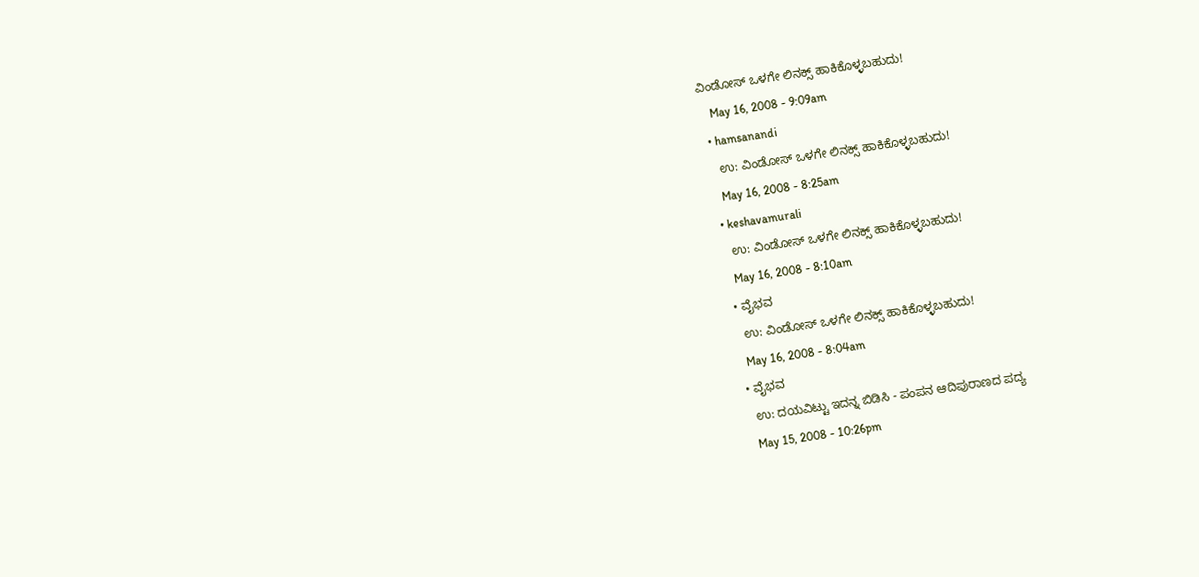ವಿಂಡೋಸ್ ಒಳಗೇ ಲಿನಕ್ಸ್ ಹಾಕಿಕೊಳ್ಳಬಹುದು!
    May 16, 2008 - 9:09am
  • hamsanandi
    ಉ: ವಿಂಡೋಸ್ ಒಳಗೇ ಲಿನಕ್ಸ್ ಹಾಕಿಕೊಳ್ಳಬಹುದು!
    May 16, 2008 - 8:25am
  • keshavamurali
    ಉ: ವಿಂಡೋಸ್ ಒಳಗೇ ಲಿನಕ್ಸ್ ಹಾಕಿಕೊಳ್ಳಬಹುದು!
    May 16, 2008 - 8:10am
  • ವೈಭವ
    ಉ: ವಿಂಡೋಸ್ ಒಳಗೇ ಲಿನಕ್ಸ್ ಹಾಕಿಕೊಳ್ಳಬಹುದು!
    May 16, 2008 - 8:04am
  • ವೈಭವ
    ಉ: ದಯವಿಟ್ಟು ಇದನ್ನ ಬಿಡಿಸಿ - ಪಂಪನ ಆದಿಪುರಾಣದ ಪದ್ಯ
    May 15, 2008 - 10:26pm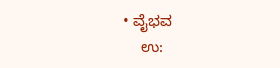• ವೈಭವ
    ಉ: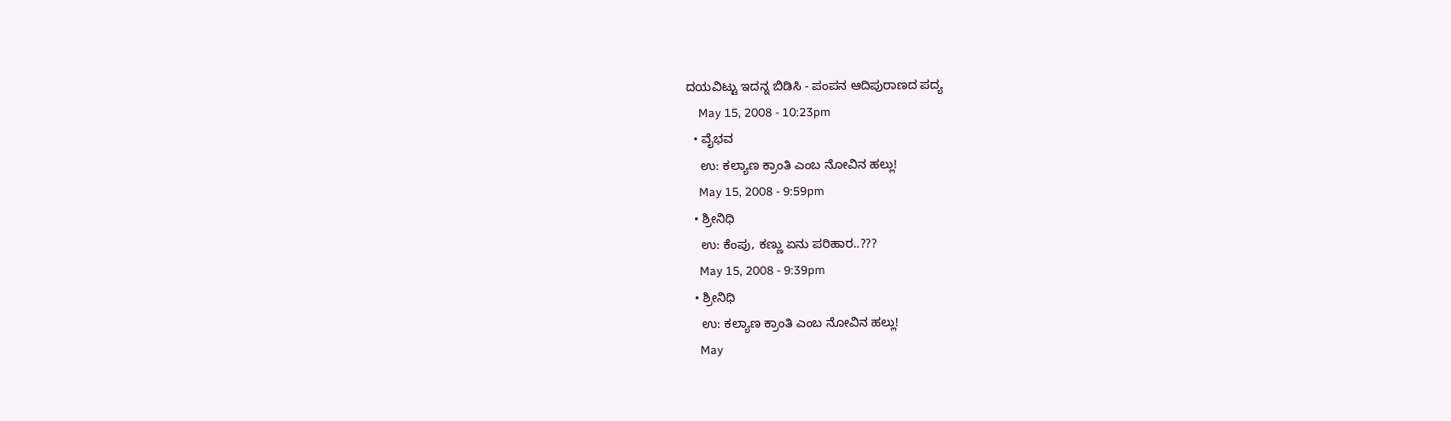ದಯವಿಟ್ಟು ಇದನ್ನ ಬಿಡಿಸಿ - ಪಂಪನ ಆದಿಪುರಾಣದ ಪದ್ಯ
    May 15, 2008 - 10:23pm
  • ವೈಭವ
    ಉ: ಕಲ್ಯಾಣ ಕ್ರಾಂತಿ ಎಂಬ ನೋವಿನ ಹಲ್ಲು!
    May 15, 2008 - 9:59pm
  • ಶ್ರೀನಿಧಿ
    ಉ: ಕೆಂಪು, ಕಣ್ಣು ಏನು ಪರಿಹಾರ..???
    May 15, 2008 - 9:39pm
  • ಶ್ರೀನಿಧಿ
    ಉ: ಕಲ್ಯಾಣ ಕ್ರಾಂತಿ ಎಂಬ ನೋವಿನ ಹಲ್ಲು!
    May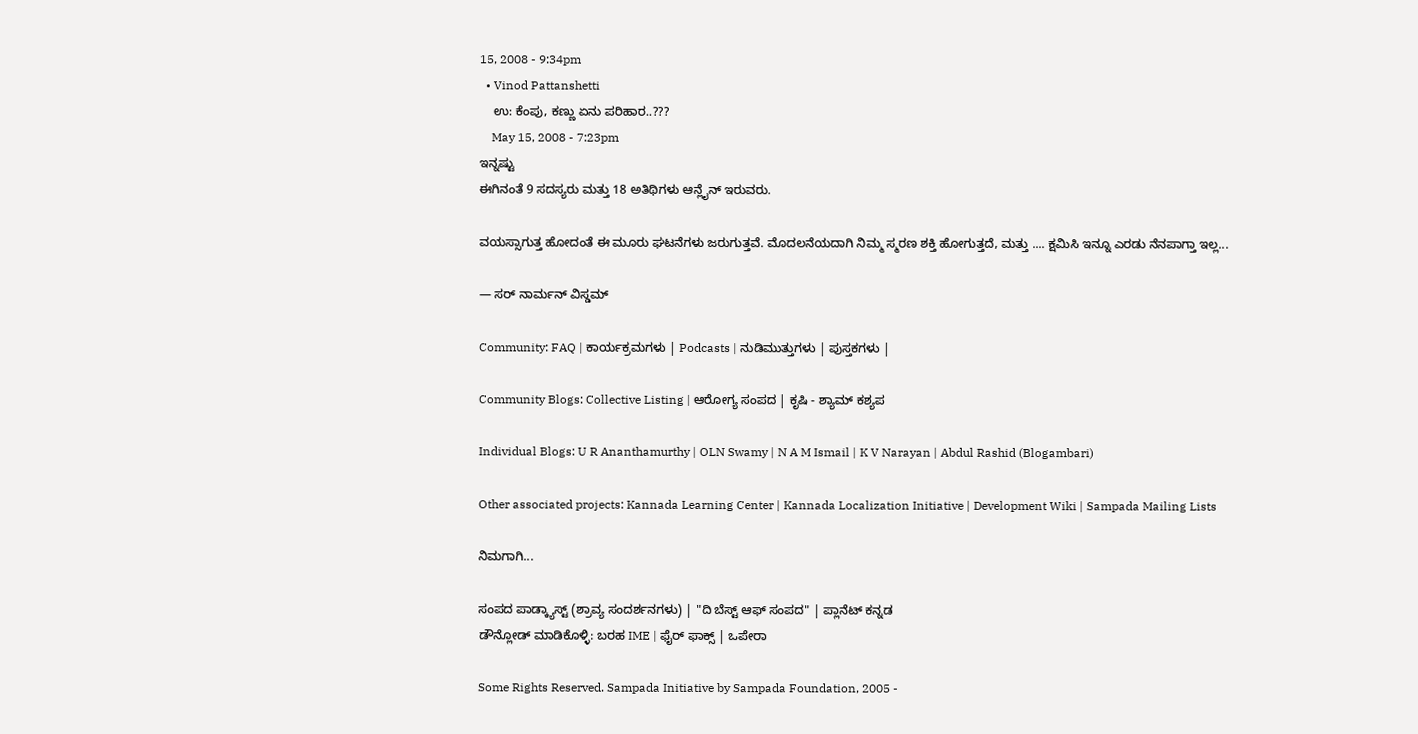15, 2008 - 9:34pm
  • Vinod Pattanshetti
    ಉ: ಕೆಂಪು, ಕಣ್ಣು ಏನು ಪರಿಹಾರ..???
    May 15, 2008 - 7:23pm
ಇನ್ನಷ್ಟು
ಈಗಿನಂತೆ 9 ಸದಸ್ಯರು ಮತ್ತು 18 ಅತಿಥಿಗಳು ಆನ್ಲೈನ್ ಇರುವರು.

ವಯಸ್ಸಾಗುತ್ತ ಹೋದಂತೆ ಈ ಮೂರು ಘಟನೆಗಳು ಜರುಗುತ್ತವೆ. ಮೊದಲನೆಯದಾಗಿ ನಿಮ್ಮ ಸ್ಮರಣ ಶಕ್ತಿ ಹೋಗುತ್ತದೆ, ಮತ್ತು .... ಕ್ಷಮಿಸಿ ಇನ್ನೂ ಎರಡು ನೆನಪಾಗ್ತಾ ಇಲ್ಲ...

— ಸರ್ ನಾರ್ಮನ್ ವಿಸ್ಡಮ್

Community: FAQ | ಕಾರ್ಯಕ್ರಮಗಳು | Podcasts | ನುಡಿಮುತ್ತುಗಳು | ಪುಸ್ತಕಗಳು |

Community Blogs: Collective Listing | ಆರೋಗ್ಯ ಸಂಪದ | ಕೃಷಿ - ಶ್ಯಾಮ್ ಕಶ್ಯಪ

Individual Blogs: U R Ananthamurthy | OLN Swamy | N A M Ismail | K V Narayan | Abdul Rashid (Blogambari)

Other associated projects: Kannada Learning Center | Kannada Localization Initiative | Development Wiki | Sampada Mailing Lists

ನಿಮಗಾಗಿ...

ಸಂಪದ ಪಾಡ್ಕ್ಯಾಸ್ಟ್ (ಶ್ರಾವ್ಯ ಸಂದರ್ಶನಗಳು) | "ದಿ ಬೆಸ್ಟ್ ಆಫ್ ಸಂಪದ" | ಪ್ಲಾನೆಟ್ ಕನ್ನಡ
ಡೌನ್ಲೋಡ್ ಮಾಡಿಕೊಳ್ಳಿ: ಬರಹ IME | ಫೈರ್ ಫಾಕ್ಸ್ | ಒಪೇರಾ

Some Rights Reserved. Sampada Initiative by Sampada Foundation, 2005 -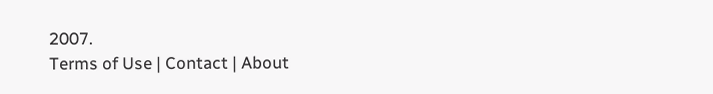2007.
Terms of Use | Contact | About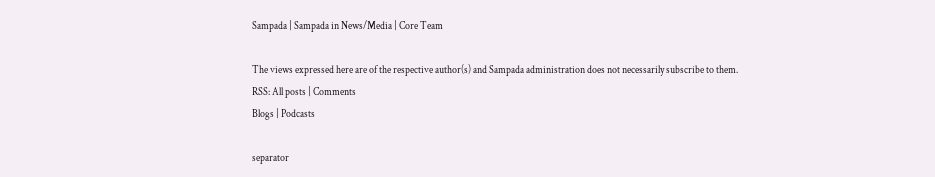Sampada | Sampada in News/Media | Core Team

The views expressed here are of the respective author(s) and Sampada administration does not necessarily subscribe to them.
RSS: All posts | Comments
Blogs | Podcasts

separator